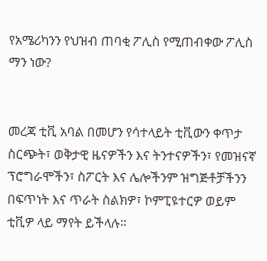የአሜሪካንን የህዝብ ጠባቂ ፖሊስ የሚጠብቀው ፖሊስ ማን ነው?


መረጃ ቲቪ አባል በመሆን የሳተላይት ቲቪውን ቀጥታ ስርጭት፣ ወቅታዊ ዜናዎችን እና ትንተናዎችን፣ የመዝናኛ ፕሮግራሞችን፣ ስፖርት እና ሌሎችንም ዝግጅቶቻችንን በፍጥነት እና ጥራት ስልክዎ፣ ኮምፒዩተርዎ ወይም ቲቪዎ ላይ ማየት ይችላሉ።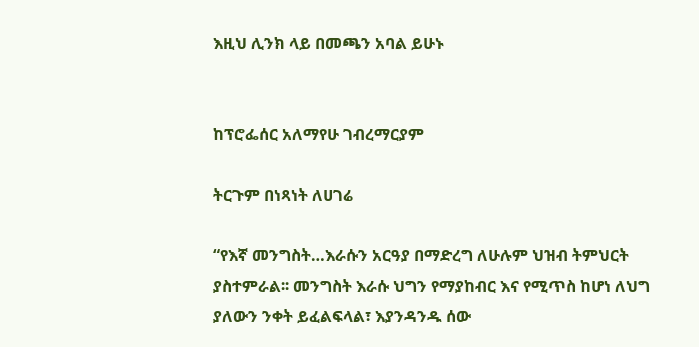እዚህ ሊንክ ላይ በመጫን አባል ይሁኑ


ከፕሮፌሰር አለማየሁ ገብረማርያም

ትርጉም በነጻነት ለሀገሬ

“የእኛ መንግስት…እራሱን አርዓያ በማድረግ ለሁሉም ህዝብ ትምህርት ያስተምራል፡፡ መንግስት እራሱ ህግን የማያከብር እና የሚጥስ ከሆነ ለህግ ያለውን ንቀት ይፈልፍላል፣ እያንዳንዱ ሰው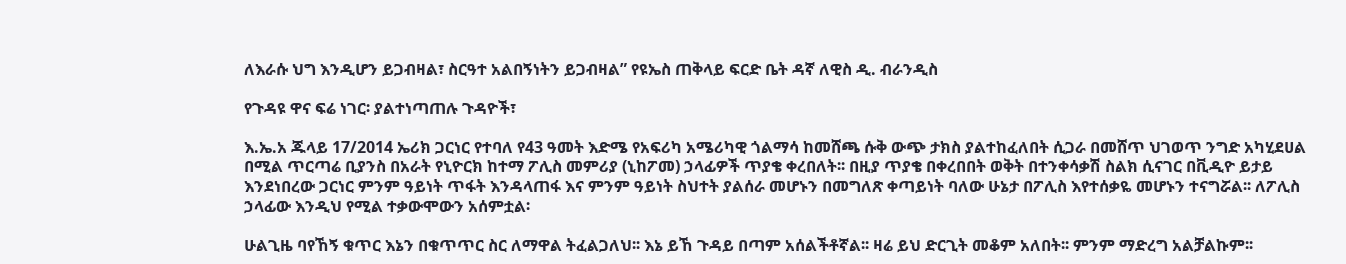ለእራሱ ህግ እንዲሆን ይጋብዛል፣ ስርዓተ አልበኝነትን ይጋብዛል” የዩኤስ ጠቅላይ ፍርድ ቤት ዳኛ ለዊስ ዲ. ብራንዲስ

የጉዳዩ ዋና ፍሬ ነገር፡ ያልተነጣጠሉ ጉዳዮች፣

እ.ኤ.አ ጁላይ 17/2014 ኤሪክ ጋርነር የተባለ የ43 ዓመት እድሜ የአፍሪካ አሜሪካዊ ጎልማሳ ከመሸጫ ሱቅ ውጭ ታክስ ያልተከፈለበት ሲጋራ በመሸጥ ህገወጥ ንግድ አካሂደሀል በሚል ጥርጣሬ ቢያንስ በአራት የኒዮርክ ከተማ ፖሊስ መምሪያ (ኒከፖመ) ኃላፊዎች ጥያቄ ቀረበለት፡፡ በዚያ ጥያቄ በቀረበበት ወቅት በተንቀሳቃሽ ስልክ ሲናገር በቪዲዮ ይታይ እንደነበረው ጋርነር ምንም ዓይነት ጥፋት እንዳላጠፋ እና ምንም ዓይነት ስህተት ያልሰራ መሆኑን በመግለጽ ቀጣይነት ባለው ሁኔታ በፖሊስ እየተሰቃዬ መሆኑን ተናግሯል፡፡ ለፖሊስ ኃላፊው እንዲህ የሚል ተቃውሞውን አሰምቷል፡

ሁልጊዜ ባየኸኝ ቁጥር እኔን በቁጥጥር ስር ለማዋል ትፈልጋለህ፡፡ እኔ ይኸ ጉዳይ በጣም አሰልችቶኛል፡፡ ዛሬ ይህ ድርጊት መቆም አለበት፡፡ ምንም ማድረግ አልቻልኩም፡፡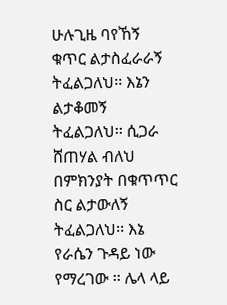ሁሉጊዜ ባየኸኝ ቁጥር ልታስፈራራኝ ትፈልጋለህ፡፡ እኔን ልታቆመኝ ትፈልጋለህ፡፡ ሲጋራ ሸጠሃል ብለህ በምክንያት በቁጥጥር ስር ልታውለኝ ትፈልጋለህ፡፡ እኔ  የራሴን ጉዳይ ነው የማረገው ፡፡ ሌላ ላይ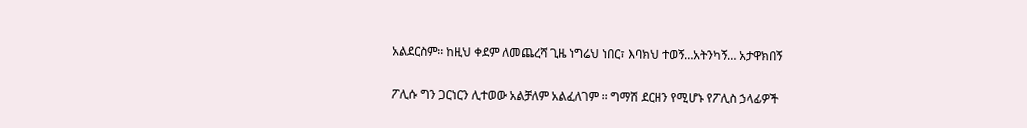አልደርስም፡፡ ከዚህ ቀደም ለመጨረሻ ጊዜ ነግሬህ ነበር፣ እባክህ ተወኝ…አትንካኝ… አታዋክበኝ

ፖሊሱ ግን ጋርነርን ሊተወው አልቻለም አልፈለገም ፡፡ ግማሽ ደርዘን የሚሆኑ የፖሊስ ኃላፊዎች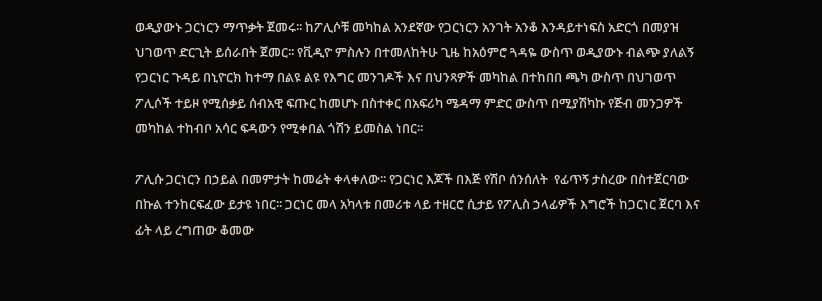ወዲያውኑ ጋርነርን ማጥቃት ጀመሩ፡፡ ከፖሊሶቹ መካከል አንደኛው የጋርነርን አንገት አንቆ እንዳይተነፍስ አድርጎ በመያዝ ህገወጥ ድርጊት ይሰራበት ጀመር፡፡ የቪዲዮ ምስሉን በተመለከትሁ ጊዜ ከአዕምሮ ጓዳዬ ውስጥ ወዲያውኑ ብልጭ ያለልኝ የጋርነር ጉዳይ በኒዮርክ ከተማ በልዩ ልዩ የእግር መንገዶች እና በህንጻዎች መካከል በተከበበ ጫካ ውስጥ በህገወጥ ፖሊሶች ተይዞ የሚሰቃይ ሰብአዊ ፍጡር ከመሆኑ በስተቀር በአፍሪካ ሜዳማ ምድር ውስጥ በሚያሽካኩ የጅብ መንጋዎች መካከል ተከብቦ አሳር ፍዳውን የሚቀበል ጎሽን ይመስል ነበር፡፡

ፖሊሱ ጋርነርን በኃይል በመምታት ከመሬት ቀላቀለው፡፡ የጋርነር እጆች በእጅ የሽቦ ሰንሰለት  የፊጥኝ ታስረው በስተጀርባው በኩል ተንከርፍፈው ይታዩ ነበር፡፡ ጋርነር መላ አካላቱ በመሪቱ ላይ ተዘርሮ ሲታይ የፖሊስ ኃላፊዎች እግሮች ከጋርነር ጀርባ እና ፊት ላይ ረግጠው ቆመው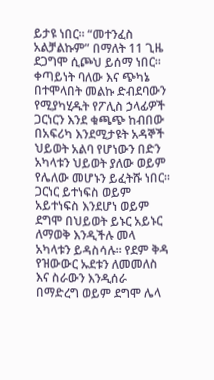ይታዩ ነበር፡፡ “መተንፈስ አልቻልኩም” በማለት 11 ጊዜ ደጋግሞ ሲጮህ ይሰማ ነበር፡፡ ቀጣይነት ባለው እና ጭካኔ በተሞላበት መልኩ ድብደባውን የሚያካሂዱት የፖሊስ ኃላፊዎች ጋርነርን እንደ ቁጫጭ ከብበው በአፍሪካ እንደሚታዩት አዳኞች ህይወት አልባ የሆነውን በድን አካላቱን ህይወት ያለው ወይም የሌለው መሆኑን ይፈትሹ ነበር፡፡ ጋርነር ይተነፍስ ወይም አይተነፍስ እንደሆነ ወይም ደግሞ በህይወት ይኑር አይኑር ለማወቅ እንዲችሉ መላ አካላቱን ይዳስሳሉ፡፡ የደም ቅዳ የዝውውር ኡደቱን ለመመለስ እና ስራውን እንዲሰራ በማድረግ ወይም ደግሞ ሌላ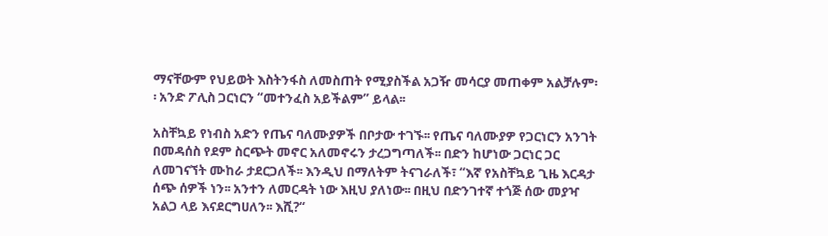ማናቸውም የህይወት እስትንፋስ ለመስጠት የሚያስችል አጋዥ መሳርያ መጠቀም አልቻሉም፡፡ አንድ ፖሊስ ጋርነርን “መተንፈስ አይችልም” ይላል፡፡

አስቸኳይ የነብስ አድን የጤና ባለሙያዎች በቦታው ተገኙ፡፡ የጤና ባለሙያዎ የጋርነርን አንገት በመዳሰስ የደም ስርጭት መኖር አለመኖሩን ታረጋግጣለች፡፡ በድን ከሆነው ጋርነር ጋር ለመገናኘት ሙከራ ታደርጋለች፡፡ እንዲህ በማለትም ትናገራለች፣ “እኛ የአስቸኳይ ጊዜ እርዳታ ሰጭ ሰዎች ነን፡፡ አንተን ለመርዳት ነው እዚህ ያለነው፡፡ በዚህ በድንገተኛ ተጎጅ ሰው መያዣ አልጋ ላይ እናደርግሀለን፡፡ እሺ?“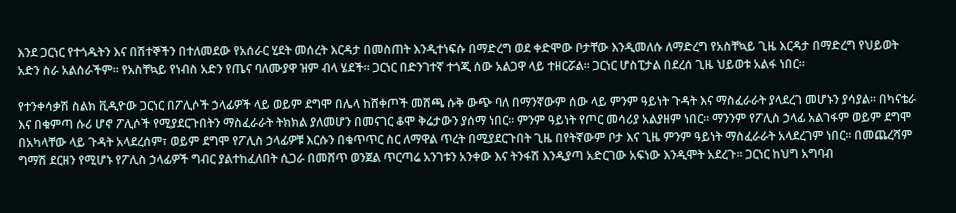እንደ ጋርነር የተጎዱትን እና በሽተኞችን በተለመደው የአሰራር ሂደት መሰረት እርዳታ በመስጠት እንዲተነፍሱ በማድረግ ወደ ቀድሞው ቦታቸው እንዲመለሱ ለማድረግ የአስቸኳይ ጊዜ እርዳታ በማድረግ የህይወት አድን ስራ አልሰራችም፡፡ የአስቸኳይ የነብስ አድን የጤና ባለሙያዋ ዝም ብላ ሄደች፡፡ ጋርነር በድንገተኛ ተጎጂ ሰው አልጋዋ ላይ ተዘርሯል፡፡ ጋርነር ሆስፒታል በደረሰ ጊዜ ህይወቱ አልፋ ነበር፡፡

የተንቀሳቃሽ ስልክ ቪዲዮው ጋርነር በፖሊሶች ኃላፊዎች ላይ ወይም ደግሞ በሌላ ከሸቀጦች መሸጫ ሱቅ ውጭ ባለ በማንኛውም ሰው ላይ ምንም ዓይነት ጉዳት እና ማስፈራራት ያላደረገ መሆኑን ያሳያል፡፡ በካናቴራ እና በቁምጣ ሱሪ ሆኖ ፖሊሶች የሚያደርጉበትን ማስፈራራት ትክክል ያለመሆን በመናገር ቆሞ ቅሬታውን ያሰማ ነበር፡፡ ምንም ዓይነት የጦር መሳሪያ አልያዘም ነበር፡፡ ማንንም የፖሊስ ኃላፊ አልገፋም ወይም ደግሞ በአካላቸው ላይ ጉዳት አላደረሰም፣ ወይም ደግሞ የፖሊስ ኃላፊዎቹ እርሱን በቁጥጥር ስር ለማዋል ጥረት በሚያደርጉበት ጊዜ በየትኛውም ቦታ እና ጊዜ ምንም ዓይነት ማስፈራራት አላደረገም ነበር፡፡ በመጨረሻም ግማሽ ደርዘን የሚሆኑ የፖሊስ ኃላፊዎች ግብር ያልተከፈለበት ሲጋራ በመሸጥ ወንጀል ጥርጣሬ አንገቱን አንቀው እና ትንፋሽ እንዲያጣ አድርገው አፍነው እንዲሞት አደረጉ፡፡ ጋርነር ከህግ አግባብ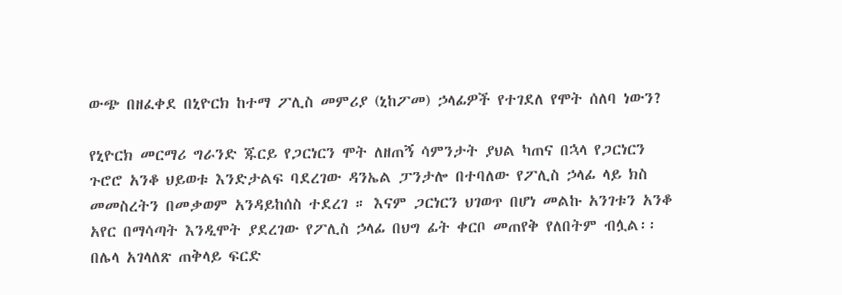ውጭ በዘፈቀደ በኒዮርክ ከተማ ፖሊስ መምሪያ (ኒከፖመ) ኃላፊዎች የተገደለ የሞት ሰለባ ነውን?

የኒዮርክ መርማሪ ግራንድ ጁርይ የጋርነርን ሞት ለዘጠኝ ሳምንታት ያህል ካጠና በኋላ የጋርነርን ጉሮሮ አንቆ ህይወቱ እንድታልፍ ባደረገው ዳንኤል ፓንታሎ በተባለው የፖሊስ ኃላፊ ላይ ክስ መመስረትን በመቃወም አንዳይከሰስ ተደረገ ። እናም ጋርነርን ህገወጥ በሆነ መልኩ አንገቱን አንቆ አየር በማሳጣት እንዲሞት ያደረገው የፖሊስ ኃላፊ በህግ ፊት ቀርቦ መጠየቅ የለበትም ብሏል፡፡   በሌላ አገላለጽ ጠቅላይ ፍርድ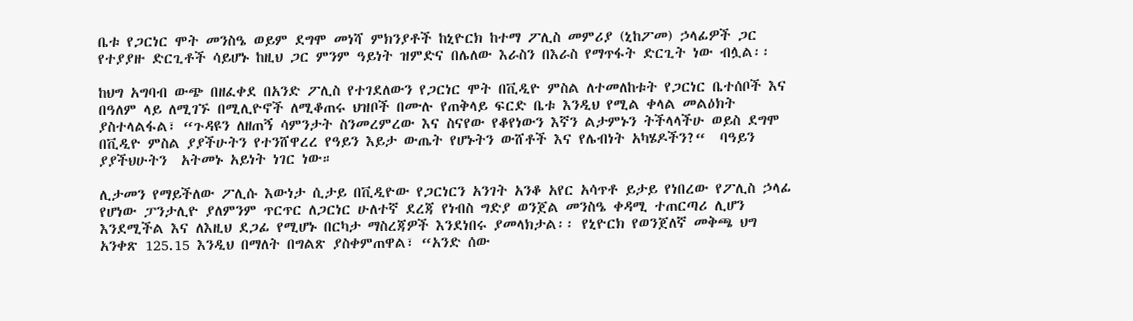ቤቱ የጋርነር ሞት መንስዔ ወይም ደግሞ መነሻ ምክንያቶች ከኒዮርክ ከተማ ፖሊስ መምሪያ (ኒከፖመ) ኃላፊዎች ጋር የተያያዙ ድርጊቶች ሳይሆኑ ከዚህ ጋር ምንም ዓይነት ዝምድና በሌለው እራስን በእራስ የማጥፋት ድርጊት ነው ብሏል፡፡

ከህግ አግባብ ውጭ በዘፈቀደ በአንድ ፖሊስ የተገደለውን የጋርነር ሞት በቪዲዮ ምስል ለተመለከቱት የጋርነር ቤተሰቦች እና በዓለም ላይ ለሚገኙ በሚሊዮኖች ለሚቆጠሩ ህዝቦች በሙሉ የጠቅላይ ፍርድ ቤቱ እንዲህ የሚል ቀላል መልዕክት ያስተላልፋል፣ “ጉዳዩን ለዘጠኝ ሳምንታት ስንመረምረው እና ስናየው የቆየነውን እኛን ልታምኑን ትችላላችሁ ወይስ ደግሞ በቪዲዮ ምስል ያያችሁትን የተንሸዋረረ የዓይን እይታ ውጤት የሆኑትን ውሸቶች እና የሌብነት አካሄዶችን?“  ባዓይን ያያችህሁትን  አትመኑ አይነት ነገር ነው።

ሊታመን የማይችለው ፖሊሱ እውነታ ሲታይ በቪዲዮው የጋርነርን አንገት አንቆ አየር አሳጥቶ ይታይ የነበረው የፖሊስ ኃላፊ የሆነው ፓንታሊዮ ያለምንም ጥርጥር ለጋርነር ሁለተኛ ደረጃ የነብስ ግድያ ወንጀል መንስዔ ቀዳሚ ተጠርጣሪ ሊሆን እንደሚችል እና ለእዚህ ደጋፊ የሚሆኑ በርካታ ማስረጃዎች እንደነበሩ ያመላክታል፡፡ የኒዮርክ የወንጀለኛ መቅጫ ህግ አንቀጽ 125.15 እንዲህ በማለት በግልጽ ያስቀምጠዋል፣ “አንድ ሰው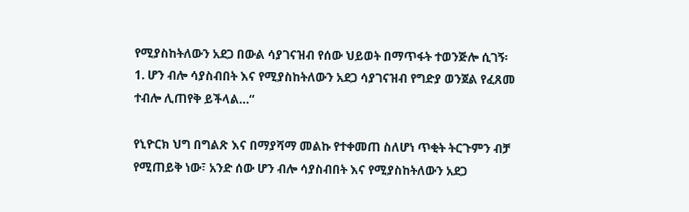የሚያስከትለውን አደጋ በውል ሳያገናዝብ የሰው ህይወት በማጥፋት ተወንጅሎ ሲገኝ፡ 1. ሆን ብሎ ሳያስብበት እና የሚያስከትለውን አደጋ ሳያገናዝብ የግድያ ወንጀል የፈጸመ ተብሎ ሊጠየቅ ይችላል…“

የኒዮርክ ህግ በግልጽ እና በማያሻማ መልኩ የተቀመጠ ስለሆነ ጥቂት ትርጉምን ብቻ የሚጠይቅ ነው፣ አንድ ሰው ሆን ብሎ ሳያስብበት እና የሚያስከትለውን አደጋ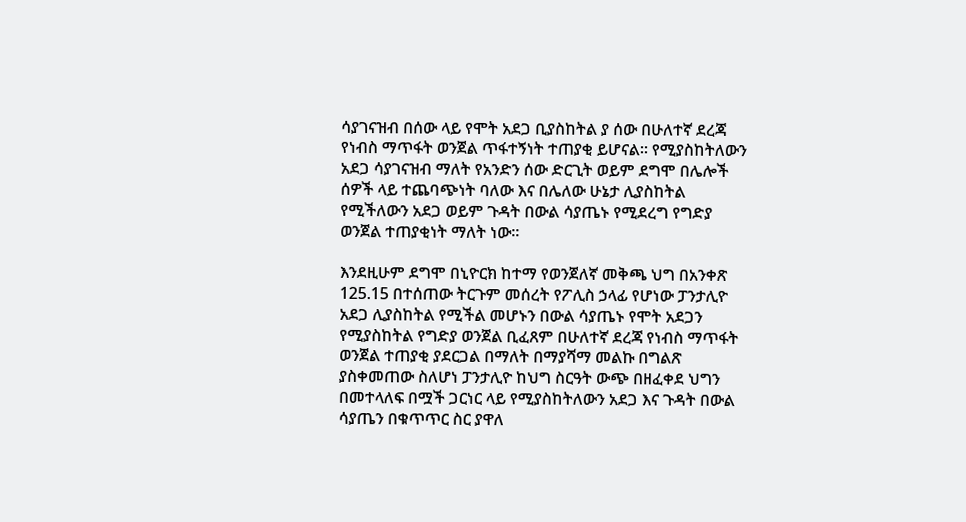ሳያገናዝብ በሰው ላይ የሞት አደጋ ቢያስከትል ያ ሰው በሁለተኛ ደረጃ የነብስ ማጥፋት ወንጀል ጥፋተኝነት ተጠያቂ ይሆናል፡፡ የሚያስከትለውን አደጋ ሳያገናዝብ ማለት የአንድን ሰው ድርጊት ወይም ደግሞ በሌሎች ሰዎች ላይ ተጨባጭነት ባለው እና በሌለው ሁኔታ ሊያስከትል የሚችለውን አደጋ ወይም ጉዳት በውል ሳያጤኑ የሚደረግ የግድያ ወንጀል ተጠያቂነት ማለት ነው፡፡

እንደዚሁም ደግሞ በኒዮርክ ከተማ የወንጀለኛ መቅጫ ህግ በአንቀጽ 125.15 በተሰጠው ትርጉም መሰረት የፖሊስ ኃላፊ የሆነው ፓንታሊዮ አደጋ ሊያስከትል የሚችል መሆኑን በውል ሳያጤኑ የሞት አደጋን የሚያስከትል የግድያ ወንጀል ቢፈጸም በሁለተኛ ደረጃ የነብስ ማጥፋት ወንጀል ተጠያቂ ያደርጋል በማለት በማያሻማ መልኩ በግልጽ ያስቀመጠው ስለሆነ ፓንታሊዮ ከህግ ስርዓት ውጭ በዘፈቀደ ህግን በመተላለፍ በሟች ጋርነር ላይ የሚያስከትለውን አደጋ እና ጉዳት በውል ሳያጤን በቁጥጥር ስር ያዋለ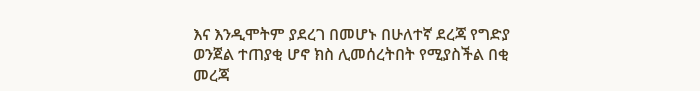እና እንዲሞትም ያደረገ በመሆኑ በሁለተኛ ደረጃ የግድያ ወንጀል ተጠያቂ ሆኖ ክስ ሊመሰረትበት የሚያስችል በቂ መረጃ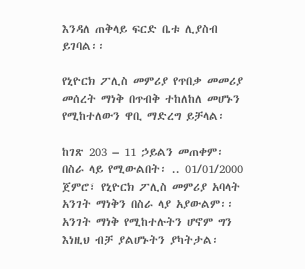እንዳለ ጠቅላይ ፍርድ ቤቱ ሊያስብ ይገባል፡፡

የኒዮርክ ፖሊስ መምሪያ የጥበቃ መመሪያ መሰረት ማነቅ በጥብቅ ተከለከለ መሆኑን የሚከተለውን ዋቢ ማድረግ ይቻላል፡

ከገጽ 203 – 11 ኃይልን መጠቀም፡ በስራ ላይ የሚውልበት፡ .. 01/01/2000 ጀምሮ፣ የኒዮርክ ፖሊስ መምሪያ አባላት አንገት ማነቅን በስራ ላያ አያውልም፡፡ አንገት ማነቅ የሚከተሉትን ሆኖም ግን እነዚህ ብቻ ያልሆኑትን ያካትታል፡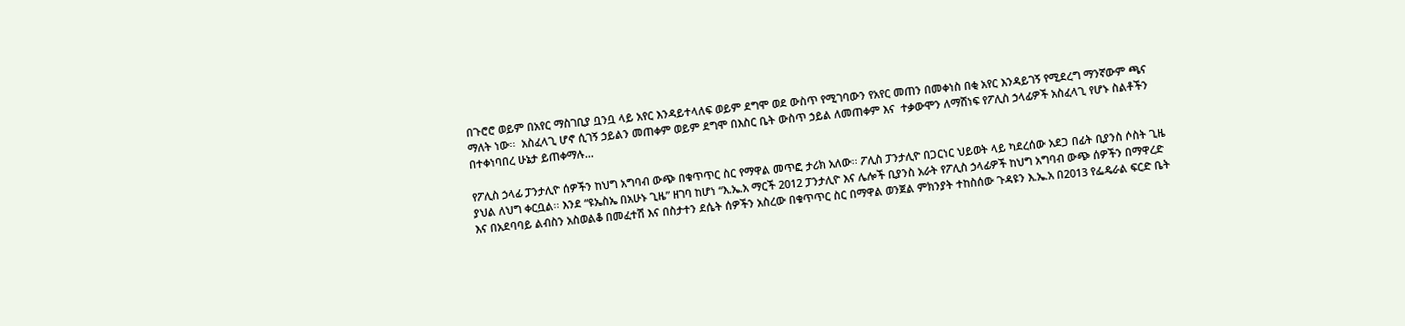በጉሮሮ ወይም በአየር ማስገቢያ ቧንቧ ላይ አየር እንዳይተላለፍ ወይም ደግሞ ወደ ውስጥ የሚገባውን የአየር መጠን በመቀነስ በቂ አየር እንዳይገኝ የሚደረግ ማንኛውም ጫና ማለት ነው፡፡  አስፈላጊ ሆኖ ሲገኝ ኃይልን መጠቀም ወይም ደግሞ በእስር ቤት ውስጥ ኃይል ለመጠቀም እና  ተቃውሞን ለማሸነፍ የፖሊስ ኃላፊዎች አስፈላጊ የሆኑ ስልቶችን በተቀነባበረ ሁኔታ ይጠቀማሉ…

የፖሊስ ኃላፊ ፓንታሊዮ ሰዎችን ከህግ አግባብ ውጭ በቁጥጥር ስር የማዋል መጥፎ ታሪክ አለው፡፡ ፖሊስ ፓንታሊዮ በጋርነር ህይወት ላይ ካደረሰው አደጋ በፊት ቢያንስ ሶስት ጊዜ ያህል ለህግ ቀርቧል፡፡ እንደ “ዩኤስኤ በአሁኑ ጊዜ” ዘገባ ከሆነ “እ.ኤ.አ ማርች 2012 ፓንታሊዮ እና ሌሎች ቢያንስ አራት የፖሊስ ኃላፊዎች ከህግ አግባብ ውጭ ሰዎችን በማዋረድ እና በአደባባይ ልብስን አስወልቆ በመፈተሽ እና በስታተን ደሴት ሰዎችን አስረው በቁጥጥር ስር በማዋል ወንጀል ምክንያት ተከስሰው ጉዳዩን እ.ኤ.አ በ2013 የፌዴራል ፍርድ ቤት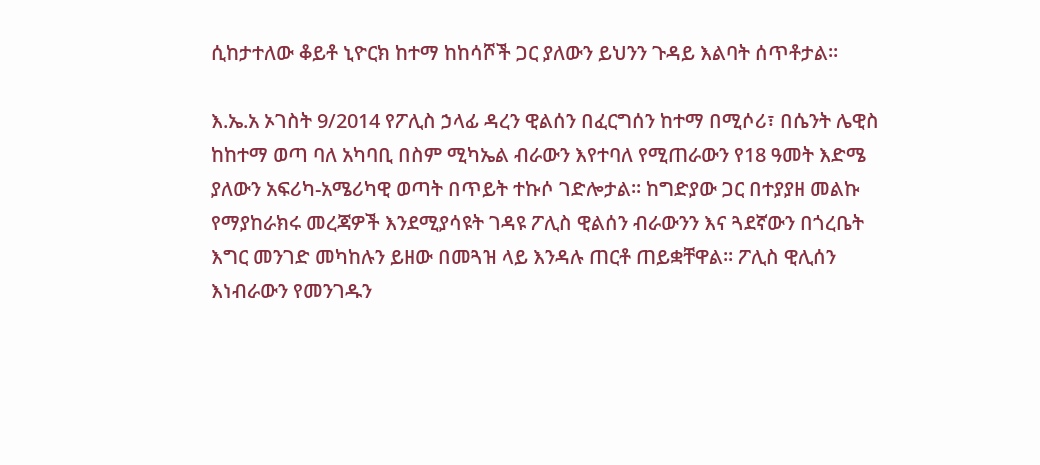ሲከታተለው ቆይቶ ኒዮርክ ከተማ ከከሳሾች ጋር ያለውን ይህንን ጉዳይ እልባት ሰጥቶታል፡፡

እ.ኤ.አ ኦገስት 9/2014 የፖሊስ ኃላፊ ዳረን ዊልሰን በፈርግሰን ከተማ በሚሶሪ፣ በሴንት ሌዊስ ከከተማ ወጣ ባለ አካባቢ በስም ሚካኤል ብራውን እየተባለ የሚጠራውን የ18 ዓመት እድሜ ያለውን አፍሪካ-አሜሪካዊ ወጣት በጥይት ተኩሶ ገድሎታል፡፡ ከግድያው ጋር በተያያዘ መልኩ የማያከራክሩ መረጃዎች እንደሚያሳዩት ገዳዩ ፖሊስ ዊልሰን ብራውንን እና ጓደኛውን በጎረቤት እግር መንገድ መካከሉን ይዘው በመጓዝ ላይ እንዳሉ ጠርቶ ጠይቋቸዋል፡፡ ፖሊስ ዊሊሰን እነብራውን የመንገዱን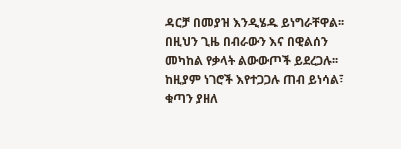ዳርቻ በመያዝ እንዲሄዱ ይነግራቸዋል፡፡ በዚህን ጊዜ በብራውን እና በዊልሰን መካከል የቃላት ልውውጦች ይደረጋሉ፡፡ ከዚያም ነገሮች እየተጋጋሉ ጠብ ይነሳል፣ ቁጣን ያዘለ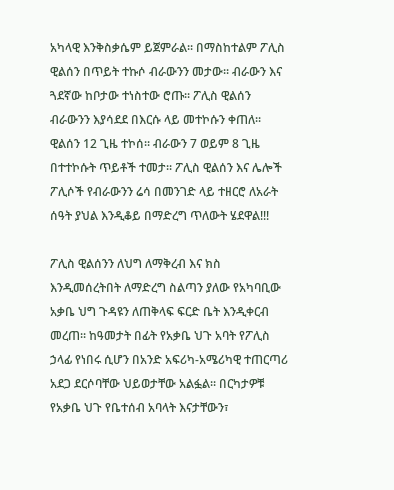አካላዊ እንቅስቃሴም ይጀምራል፡፡ በማስከተልም ፖሊስ ዊልሰን በጥይት ተኩሶ ብራውንን መታው፡፡ ብራውን እና ጓደኛው ከቦታው ተነስተው ሮጡ፡፡ ፖሊስ ዊልሰን ብራውንን እያሳደደ በእርሱ ላይ መተኮሱን ቀጠለ፡፡ ዊልሰን 12 ጊዜ ተኮሰ፡፡ ብራውን 7 ወይም 8 ጊዜ በተተኮሱት ጥይቶች ተመታ፡፡ ፖሊስ ዊልሰን እና ሌሎች ፖሊሶች የብራውንን ሬሳ በመንገድ ላይ ተዘርሮ ለአራት ሰዓት ያህል እንዲቆይ በማድረግ ጥለውት ሄደዋል!!!

ፖሊስ ዊልሰንን ለህግ ለማቅረብ እና ክስ እንዲመሰረትበት ለማድረግ ስልጣን ያለው የአካባቢው አቃቤ ህግ ጉዳዩን ለጠቅላፍ ፍርድ ቤት እንዲቀርብ መረጠ፡፡ ከዓመታት በፊት የአቃቤ ህጉ አባት የፖሊስ ኃላፊ የነበሩ ሲሆን በአንድ አፍሪካ-አሜሪካዊ ተጠርጣሪ አደጋ ደርሶባቸው ህይወታቸው አልፏል፡፡ በርካታዎቹ የአቃቤ ህጉ የቤተሰብ አባላት እናታቸውን፣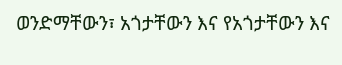ወንድማቸውን፣ አጎታቸውን እና የአጎታቸውን እና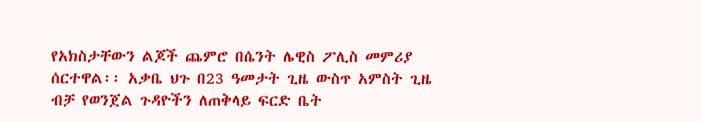የአክስታቸውን ልጆች ጨምሮ በሴንት ሌዊስ ፖሊስ መምሪያ ሰርተዋል፡፡ አቃቤ ህጉ በ23 ዓመታት ጊዜ ውስጥ አምስት ጊዜ ብቻ የወንጀል ጉዳዮችን ለጠቅላይ ፍርድ ቤት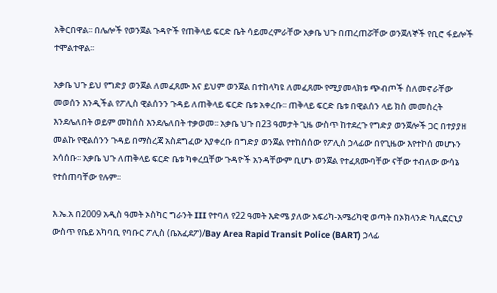አቅርበዋል፡፡ በሌሎች የወንጀል ጉዳዮች የጠቅላይ ፍርድ ቤት ሳይመረምራቸው አቃቤ ህጉ በጠረጠሯቸው ወንጀለኞች የቢሮ ፋይሎች ተሞልተዋል፡፡

አቃቤ ህጉ ይህ የግድያ ወንጀል ለመፈጸሙ እና ይህም ወንጀል በተከላካዩ ለመፈጸሙ የሚያመላክቱ ጭብጦች ስለመኖራቸው መወሰን እንዲችል የፖሊስ ዊልሰንን ጉዳይ ለጠቅላይ ፍርድ ቤቱ አቀረቡ፡፡ ጠቅላይ ፍርድ ቤቱ በዊልሰን ላይ ክስ መመስረት እንደሌለበት ወይም መከሰስ እንደሌለበት ተቃወመ፡፡ አቃቤ ህጉ በ23 ዓመታት ጊዜ ውስጥ ከተደረጉ የግድያ ወንጀሎች ጋር በተያያዘ መልኩ የዊልሰንን ጉዳይ በማስረጃ አስደግፈው እያቀረቡ በግድያ ወንጀል የተከሰሰው የፖሊስ ኃላፊው በየጊዜው እየተኮሰ መሆኑን አሳሰቡ፡፡ አቃቤ ህጉ ለጠቅላይ ፍርድ ቤቱ ካቀረቧቸው ጉዳዮች አንዳቸውም ቢሆኑ ወንጀል የተፈጸሙባቸው ናቸው ተብለው ውሳኔ የተሰጠባቸው የሉም፡፡

እ.ኤ.አ በ2009 አዲስ ዓመት ኦስካር ግራንት III የተባለ የ22 ዓመት እድሜ ያለው አፍሪካ-አሜሪካዊ ወጣት በኦክላንድ ካሊፎርኒያ ውስጥ የቤይ አካባቢ የባቡር ፖሊስ (ቤአፈደፖ)/Bay Area Rapid Transit Police (BART) ኃላፊ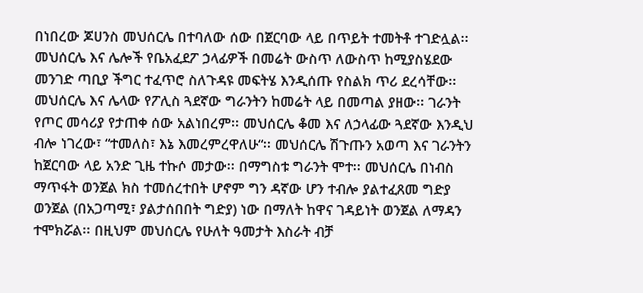በነበረው ጆሀንስ መህሰርሌ በተባለው ሰው በጀርባው ላይ በጥይት ተመትቶ ተገድሏል፡፡ መህሰርሌ እና ሌሎች የቤአፈደፖ ኃላፊዎች በመሬት ውስጥ ለውስጥ ከሚያስሄደው መንገድ ጣቢያ ችግር ተፈጥሮ ስለጉዳዩ መፍትሄ እንዲሰጡ የስልክ ጥሪ ደረሳቸው፡፡ መህሰርሌ እና ሌላው የፖሊስ ጓደኛው ግራንትን ከመሬት ላይ በመጣል ያዘው፡፡ ገራንት የጦር መሳሪያ የታጠቀ ሰው አልነበረም፡፡ መህሰርሌ ቆመ እና ለኃላፊው ጓደኛው እንዲህ ብሎ ነገረው፣ “ተመለስ፣ እኔ እመረምረዋለሁ“፡፡ መህሰርሌ ሽጉጡን አወጣ እና ገራንትን ከጀርባው ላይ አንድ ጊዜ ተኩሶ መታው፡፡ በማግስቱ ግራንት ሞተ፡፡ መህሰርሌ በነብስ ማጥፋት ወንጀል ክስ ተመሰረተበት ሆኖም ግን ዳኛው ሆን ተብሎ ያልተፈጸመ ግድያ ወንጀል (በአጋጣሚ፣ ያልታሰበበት ግድያ) ነው በማለት ከዋና ገዳይነት ወንጀል ለማዳን ተሞክሯል፡፡ በዚህም መህሰርሌ የሁለት ዓመታት እስራት ብቻ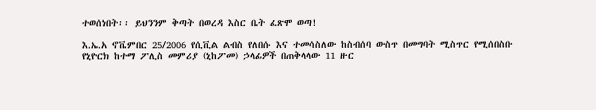ተወሰነበት፡፡ ይህንንም ቅጣት በወረዳ እስር ቤት ፈጽሞ ወጣ!

እ.ኤ.አ ኖቬምበር 25/2006 የሲቪል ልብስ የለበሱ እና ተመሳስለው ከስብሰባ ውስጥ በመግባት ሚስጥር የሚሰበስቡ የኒዮርክ ከተማ ፖሊስ መምሪያ (ኒከፖመ) ኃላፊዎች በጠቅላላው 11 ዙር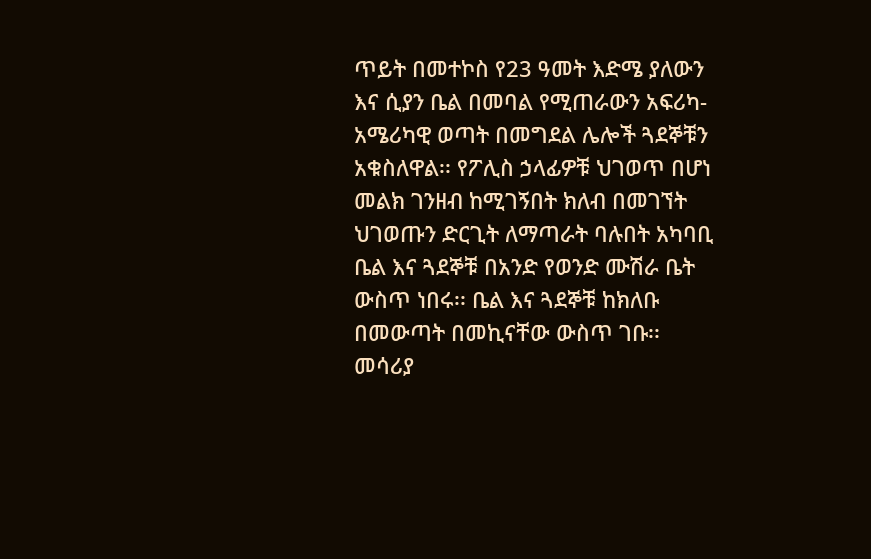ጥይት በመተኮስ የ23 ዓመት እድሜ ያለውን እና ሲያን ቤል በመባል የሚጠራውን አፍሪካ-አሜሪካዊ ወጣት በመግደል ሌሎች ጓደኞቹን አቁስለዋል፡፡ የፖሊስ ኃላፊዎቹ ህገወጥ በሆነ መልክ ገንዘብ ከሚገኝበት ክለብ በመገኘት ህገወጡን ድርጊት ለማጣራት ባሉበት አካባቢ ቤል እና ጓደኞቹ በአንድ የወንድ ሙሽራ ቤት ውስጥ ነበሩ፡፡ ቤል እና ጓደኞቹ ከክለቡ በመውጣት በመኪናቸው ውስጥ ገቡ፡፡ መሳሪያ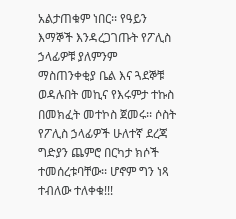አልታጠቁም ነበር፡፡ የዓይን እማኞች እንዳረጋገጡት የፖሊስ ኃላፊዎቹ ያለምንም ማስጠንቀቂያ ቤል እና ጓደኞቹ ወዳሉበት መኪና የእሩምታ ተኩስ በመክፈት መተኮስ ጀመሩ፡፡ ሶስት የፖሊስ ኃላፊዎች ሁለተኛ ደረጃ ግድያን ጨምሮ በርካታ ክሶች ተመሰረቱባቸው፡፡ ሆኖም ግን ነጻ ተብለው ተለቀቁ!!!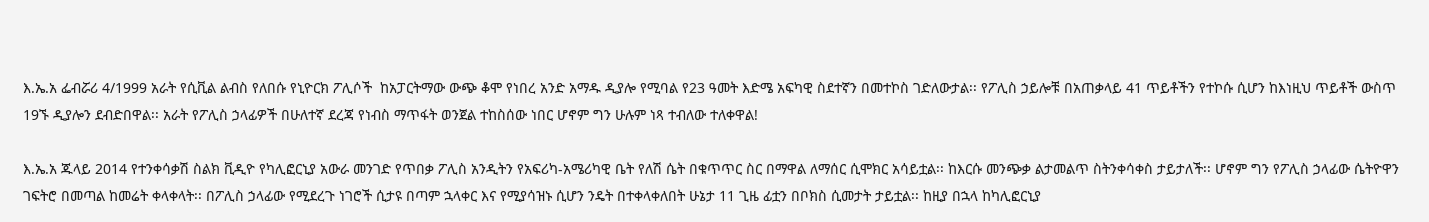እ.ኤ.አ ፌብሯሪ 4/1999 አራት የሲቪል ልብስ የለበሱ የኒዮርክ ፖሊሶች  ከአፓርትማው ውጭ ቆሞ የነበረ አንድ አማዱ ዲያሎ የሚባል የ23 ዓመት እድሜ አፍካዊ ስደተኛን በመተኮስ ገድለውታል፡፡ የፖሊስ ኃይሎቹ በአጠቃላይ 41 ጥይቶችን የተኮሱ ሲሆን ከእነዚህ ጥይቶች ውስጥ 19ኙ ዲያሎን ደብድበዋል፡፡ አራት የፖሊስ ኃላፊዎች በሁለተኛ ደረጃ የነብስ ማጥፋት ወንጀል ተከስሰው ነበር ሆኖም ግን ሁሉም ነጻ ተብለው ተለቀዋል!

እ.ኤ.አ ጁላይ 2014 የተንቀሳቃሽ ስልክ ቪዲዮ የካሊፎርኒያ አውራ መንገድ የጥበቃ ፖሊስ አንዲትን የአፍሪካ-አሜሪካዊ ቤት የለሽ ሴት በቁጥጥር ስር በማዋል ለማሰር ሲሞክር አሳይቷል፡፡ ከእርሱ መንጭቃ ልታመልጥ ስትንቀሳቀስ ታይታለች፡፡ ሆኖም ግን የፖሊስ ኃላፊው ሴትዮዋን ገፍትሮ በመጣል ከመሬት ቀላቀላት፡፡ በፖሊስ ኃላፊው የሚደረጉ ነገሮች ሲታዩ በጣም ኋላቀር እና የሚያሳዝኑ ሲሆን ንዴት በተቀላቀለበት ሁኔታ 11 ጊዜ ፊቷን በቦክስ ሲመታት ታይቷል፡፡ ከዚያ በኋላ ከካሊፎርኒያ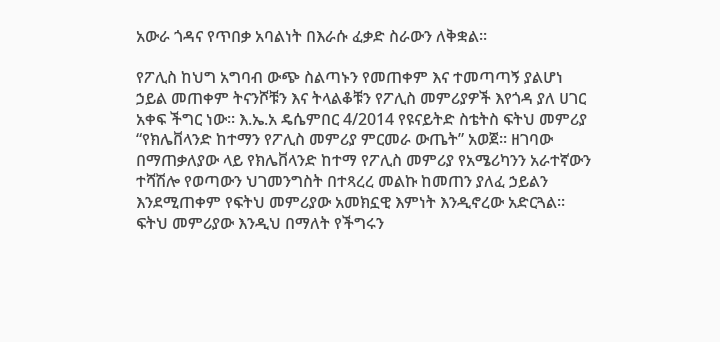አውራ ጎዳና የጥበቃ አባልነት በእራሱ ፈቃድ ስራውን ለቅቋል፡፡

የፖሊስ ከህግ አግባብ ውጭ ስልጣኑን የመጠቀም እና ተመጣጣኝ ያልሆነ ኃይል መጠቀም ትናንሾቹን እና ትላልቆቹን የፖሊስ መምሪያዎች እየጎዳ ያለ ሀገር አቀፍ ችግር ነው፡፡ እ.ኤ.አ ዴሴምበር 4/2014 የዩናይትድ ስቴትስ ፍትህ መምሪያ “የክሌቨላንድ ከተማን የፖሊስ መምሪያ ምርመራ ውጤት” አወጀ፡፡ ዘገባው በማጠቃለያው ላይ የክሌቨላንድ ከተማ የፖሊስ መምሪያ የአሜሪካንን አራተኛውን ተሻሽሎ የወጣውን ህገመንግስት በተጻረረ መልኩ ከመጠን ያለፈ ኃይልን እንደሚጠቀም የፍትህ መምሪያው አመክኗዊ እምነት እንዲኖረው አድርጓል፡፡ ፍትህ መምሪያው እንዲህ በማለት የችግሩን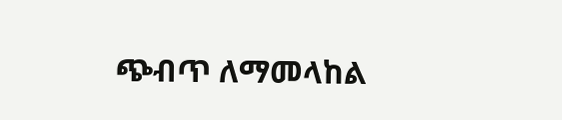ጭብጥ ለማመላከል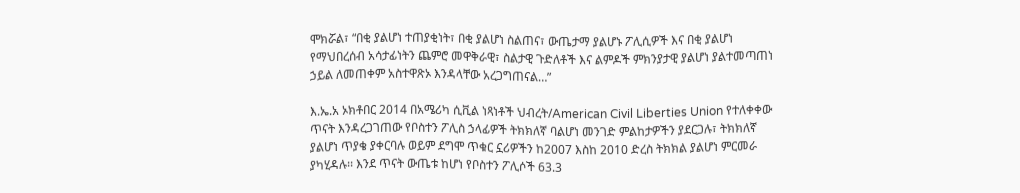ሞክሯል፣ “በቂ ያልሆነ ተጠያቂነት፣ በቂ ያልሆነ ስልጠና፣ ውጤታማ ያልሆኑ ፖሊሲዎች እና በቂ ያልሆነ የማህበረሰብ አሳታፊነትን ጨምሮ መዋቅራዊ፣ ስልታዊ ጉድለቶች እና ልምዶች ምክንያታዊ ያልሆነ ያልተመጣጠነ ኃይል ለመጠቀም አስተዋጽኦ እንዳላቸው አረጋግጠናል…”

እ.ኤ.አ ኦክቶበር 2014 በአሜሪካ ሲቪል ነጻነቶች ህብረት/American Civil Liberties Union የተለቀቀው ጥናት እንዳረጋገጠው የቦስተን ፖሊስ ኃላፊዎች ትክክለኛ ባልሆነ መንገድ ምልከታዎችን ያደርጋሉ፣ ትክክለኛ ያልሆነ ጥያቄ ያቀርባሉ ወይም ደግሞ ጥቁር ኗሪዎችን ከ2007 እስከ 2010 ድረስ ትክክል ያልሆነ ምርመራ ያካሂዳሉ፡፡ እንደ ጥናት ውጤቱ ከሆነ የቦስተን ፖሊሶች 63.3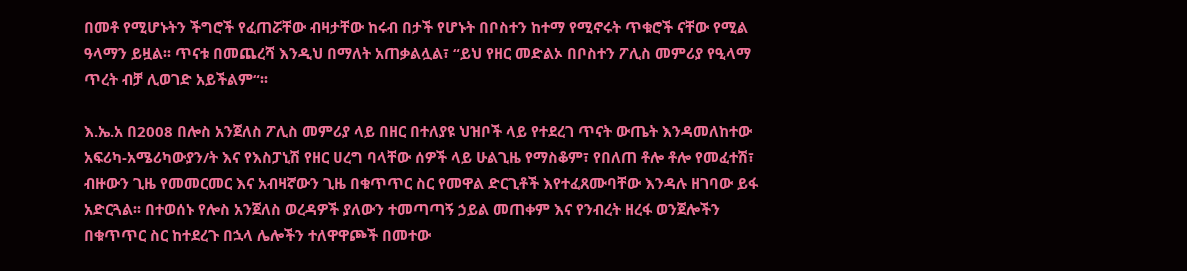በመቶ የሚሆኑትን ችግሮች የፈጠሯቸው ብዛታቸው ከሩብ በታች የሆኑት በቦስተን ከተማ የሚኖሩት ጥቁሮች ናቸው የሚል ዓላማን ይዟል፡፡ ጥናቱ በመጨረሻ እንዲህ በማለት አጠቃልሏል፣ “ይህ የዘር መድልኦ በቦስተን ፖሊስ መምሪያ የዒላማ ጥረት ብቻ ሊወገድ አይችልም“፡፡

እ.ኤ.አ በ2008 በሎስ አንጀለስ ፖሊስ መምሪያ ላይ በዘር በተለያዩ ህዝቦች ላይ የተደረገ ጥናት ውጤት እንዳመለከተው አፍሪካ-አሜሪካውያን/ት እና የእስፓኒሽ የዘር ሀረግ ባላቸው ሰዎች ላይ ሁልጊዜ የማስቆም፣ የበለጠ ቶሎ ቶሎ የመፈተሽ፣ ብዙውን ጊዜ የመመርመር እና አብዛኛውን ጊዜ በቁጥጥር ስር የመዋል ድርጊቶች እየተፈጸሙባቸው እንዳሉ ዘገባው ይፋ አድርጓል፡፡ በተወሰኑ የሎስ አንጀለስ ወረዳዎች ያለውን ተመጣጣኝ ኃይል መጠቀም እና የንብረት ዘረፋ ወንጀሎችን በቁጥጥር ስር ከተደረጉ በኋላ ሌሎችን ተለዋዋጮች በመተው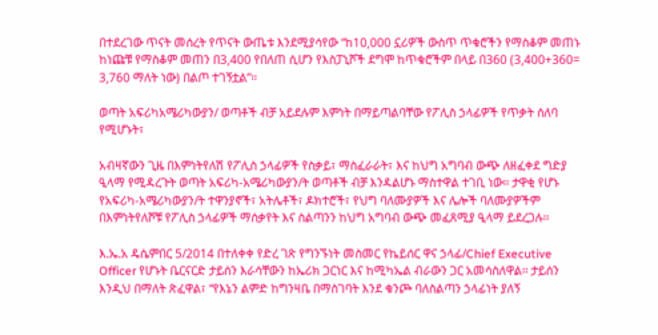በተደረገው ጥናት መሰረት የጥናት ውጤቱ እንደሚያሳየው “ከ10,000 ኗሪዎች ውስጥ ጥቁሮችን የማስቆም መጠኑ ከነጩቹ የማስቆም መጠን በ3,400 የበለጠ ሲሆን የእስፓኒሾች ደግሞ ከጥቁሮችም በላይ በ360 (3,400+360= 3,760 ማለት ነው) በልጦ ተገኝቷል”፡፡

ወጣት አፍሪካአሜሪካውያን/ ወጣቶች ብቻ አይደሉም እምነት በማይጣልባቸው የፖሊስ ኃላፊዎች የጥቃት ሰለባ የሚሆኑት፣

አብዛኛውን ጊዜ በእምነትየለሽ የፖሊስ ኃላፊዎች የስቃይ፣ ማስፈራራት፣ እና ከህግ አግባብ ውጭ ለዘፈቀደ ግድያ ዒላማ የሚዳረጉት ወጣት አፍሪካ-አሜሪካውያን/ት ወጣቶች ብቻ እንዳልሆኑ ማስተዋል ተገቢ ነው፡፡ ታዋቂ የሆኑ የአፍሪካ-አሜሪካውያን/ት ተዋንያኖች፣ አትሌቶች፣ ዶክተሮች፣ የህግ ባለሙያዎች እና ሌሎች ባለሙያዎችም በእምነትየለሾቹ የፖሊስ ኃላፊዎች ማሰቃየት እና ስልጣንን ከህግ አግባብ ውጭ መፈጸሚያ ዒላማ ይደረጋሉ፡፡

እ.ኤ.አ ዴሴምበር 5/2014 በተለቀቀ የድረ ገጽ የግንኙነት መስመር የኬይሰር ዋና ኃላፊ/Chief Executive Officer የሆኑት ቤርናርድ ታይሰን እራሳቸውን ከኤሪክ ጋርነር እና ከሚካኤል ብራውን ጋር አመሳስለዋል፡፡ ታይሰን እንዲህ በማለት ጽፈዋል፣ “የእኔን ልምድ ከግንዛቤ በማስገባት እንደ ቁንጮ ባለስልጣን ኃላፊነት ያለኝ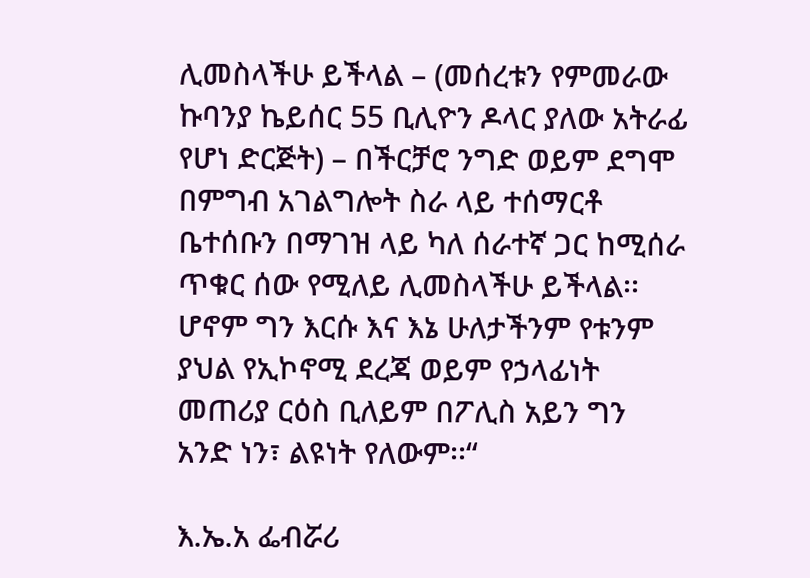ሊመስላችሁ ይችላል – (መሰረቱን የምመራው ኩባንያ ኬይሰር 55 ቢሊዮን ዶላር ያለው አትራፊ የሆነ ድርጅት) – በችርቻሮ ንግድ ወይም ደግሞ በምግብ አገልግሎት ስራ ላይ ተሰማርቶ ቤተሰቡን በማገዝ ላይ ካለ ሰራተኛ ጋር ከሚሰራ ጥቁር ሰው የሚለይ ሊመስላችሁ ይችላል፡፡ ሆኖም ግን እርሱ እና እኔ ሁለታችንም የቱንም ያህል የኢኮኖሚ ደረጃ ወይም የኃላፊነት መጠሪያ ርዕስ ቢለይም በፖሊስ አይን ግን አንድ ነን፣ ልዩነት የለውም፡፡“

እ.ኤ.አ ፌብሯሪ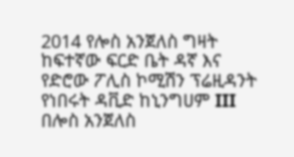2014 የሎስ አንጀለስ ግዛት ከፍተኛው ፍርድ ቤት ዳኛ እና የድሮው ፖሊስ ኮሚሽን ፕሬዚዳንት የነበሩት ዳቪድ ከኒንግሀም III  በሎስ አንጀለስ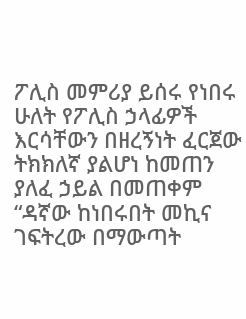ፖሊስ መምሪያ ይሰሩ የነበሩ ሁለት የፖሊስ ኃላፊዎች እርሳቸውን በዘረኝነት ፈርጀው ትክክለኛ ያልሆነ ከመጠን ያለፈ ኃይል በመጠቀም “ዳኛው ከነበሩበት መኪና ገፍትረው በማውጣት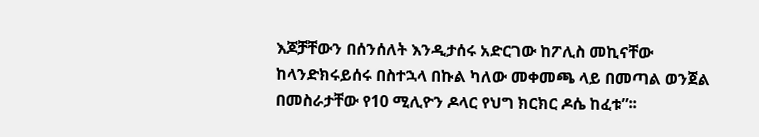እጆቻቸውን በሰንሰለት እንዲታሰሩ አድርገው ከፖሊስ መኪናቸው ከላንድክሩይሰሩ በስተኋላ በኩል ካለው መቀመጫ ላይ በመጣል ወንጀል በመስራታቸው የ10 ሚሊዮን ዶላር የህግ ክርክር ዶሴ ከፈቱ”፡፡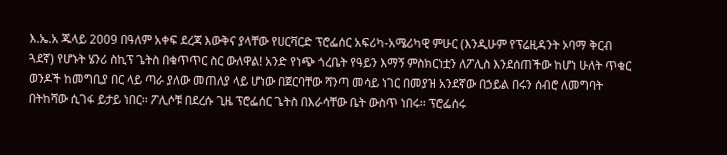እ.ኤ.አ ጁላይ 2009 በዓለም አቀፍ ደረጃ እውቅና ያላቸው የሀርቫርድ ፕሮፌሰር አፍሪካ-አሜሪካዊ ምሁር (እንዲሁም የፕሬዚዳንት ኦባማ ቅርብ ጓደኛ) የሆኑት ሄንሪ ስኪፕ ጌትስ በቁጥጥር ስር ውለዋል! አንድ የነጭ ጎረቤት የዓይን እማኝ ምስክርነቷን ለፖሊስ እንደሰጠችው ከሆነ ሁለት ጥቁር ወንዶች ከመግቢያ በር ላይ ጣራ ያለው መጠለያ ላይ ሆነው በጀርባቸው ሻንጣ መሳይ ነገር በመያዝ አንደኛው በኃይል በሩን ሰብሮ ለመግባት በትከሻው ሲገፋ ይታይ ነበር፡፡ ፖሊሶቹ በደረሱ ጊዜ ፕሮፌሰር ጌትስ በእራሳቸው ቤት ውስጥ ነበሩ፡፡ ፕሮፌሰሩ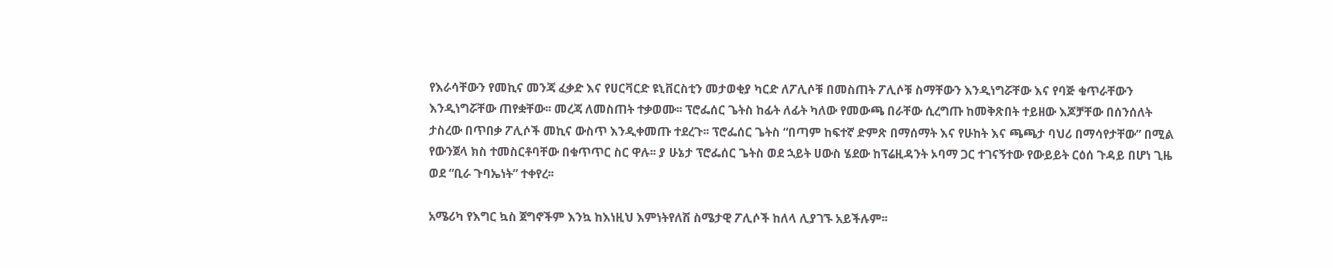የእራሳቸውን የመኪና መንጃ ፈቃድ እና የሀርቫርድ ዩኒቨርስቲን መታወቂያ ካርድ ለፖሊሶቹ በመስጠት ፖሊሶቹ ስማቸውን እንዲነግሯቸው እና የባጅ ቁጥራቸውን እንዲነግሯቸው ጠየቋቸው፡፡ መረጃ ለመስጠት ተቃወሙ፡፡ ፕሮፌሰር ጌትስ ከፊት ለፊት ካለው የመውጫ በራቸው ሲረግጡ ከመቅጽበት ተይዘው እጆቻቸው በሰንሰለት ታስረው በጥበቃ ፖሊሶች መኪና ውስጥ እንዲቀመጡ ተደረጉ፡፡ ፕሮፌሰር ጌትስ “በጣም ከፍተኛ ድምጽ በማሰማት እና የሁከት እና ጫጫታ ባህሪ በማሳየታቸው” በሚል የውንጀላ ክስ ተመስርቶባቸው በቁጥጥር ስር ዋሉ፡፡ ያ ሁኔታ ፕሮፌሰር ጌትስ ወደ ኋይት ሀውስ ሄደው ከፕሬዚዳንት ኦባማ ጋር ተገናኝተው የውይይት ርዕሰ ጉዳይ በሆነ ጊዜ ወደ “ቢራ ጉባኤነት” ተቀየረ፡፡

አሜሪካ የእግር ኳስ ጀግኖችም እንኳ ከእነዚህ እምነትየለሽ ስሜታዊ ፖሊሶች ከለላ ሊያገኙ አይችሉም፡፡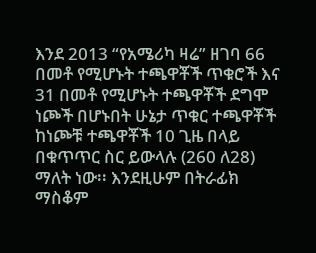እንደ 2013 “የአሜሪካ ዛሬ” ዘገባ 66 በመቶ የሚሆኑት ተጫዋቾች ጥቁሮች እና 31 በመቶ የሚሆኑት ተጫዋቾች ደግሞ ነጮች በሆኑበት ሁኔታ ጥቁር ተጫዋቾች ከነጮቹ ተጫዋቾች 10 ጊዜ በላይ በቁጥጥር ስር ይውላሉ (260 ለ28) ማለት ነው፡፡ እንደዚሁም በትራፊክ ማስቆም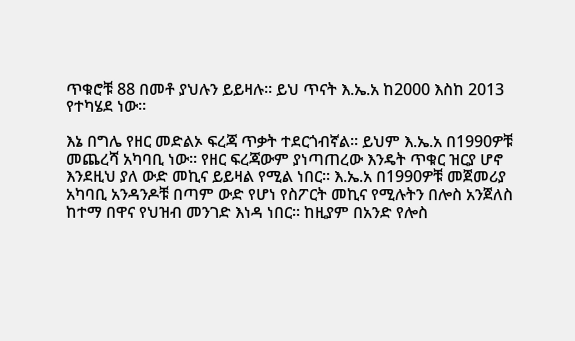ጥቁሮቹ 88 በመቶ ያህሉን ይይዛሉ፡፡ ይህ ጥናት እ.ኤ.አ ከ2000 እስከ 2013 የተካሄደ ነው፡፡

እኔ በግሌ የዘር መድልኦ ፍረጃ ጥቃት ተደርጎብኛል፡፡ ይህም እ.ኤ.አ በ1990ዎቹ መጨረሻ አካባቢ ነው፡፡ የዘር ፍረጃውም ያነጣጠረው እንዴት ጥቁር ዝርያ ሆኖ እንደዚህ ያለ ውድ መኪና ይይዛል የሚል ነበር፡፡ እ.ኤ.አ በ1990ዎቹ መጀመሪያ አካባቢ አንዳንዶቹ በጣም ውድ የሆነ የስፖርት መኪና የሚሉትን በሎስ አንጀለስ ከተማ በዋና የህዝብ መንገድ እነዳ ነበር፡፡ ከዚያም በአንድ የሎስ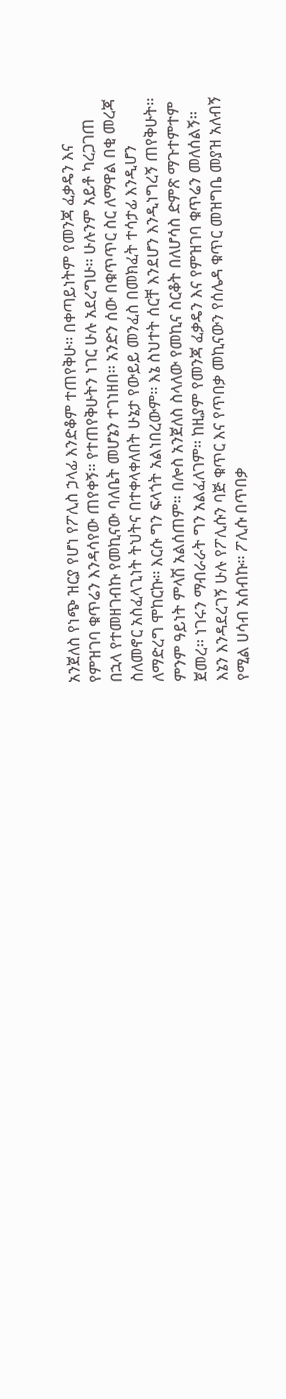አንጀለስ የነጭ ዝርያ የሆነ የፖሊስ ኃላፊ እንድቆም ተጠየቅሁ፡፡ በቀጣይነትም የመንጃ ፈቃዴን እና የምዝገባ ቁጥሬን እንዳሳየው ጠየቀኝ፡፡ የተጠየቅሁትን ነገር ሁሉ አደረግሁ፡፡ ሁሉንም አይቶ ካረጋገጠ በኋላ የተመዘገብኩ የመኪናው ባለቤት መሆኔን ተገነዘበ፡፡ አንድን ሰው በቁጥጥር ስር ለማዋል በቂ መረጃ ስለመኖር አስፈላጊነት ትህትና በተቀላቀለበት ሁኔታ የውይይ መንፈስ በመክፈት ተሳታፊ እንዲሆን ለማድረግ ሞከርኩ፡፡ እርሱ ግን ፍላጎት አልነበረውም፡፡ እኔ ስህተት ሰርቸ እንደሆን እንዲነግረኝ ጠየቅሁት፡፡ ምንም ዓይነት ምላሽ አልሰጠም፡፡ በሎስ አንጀለስ ስላለው የመኪና ስርቆት በለሆሳስ ድምጽ ማጉተምተም ጀመረ፡፡ ነገሩን ማብራራት ግን አልፈለገም፡፡ ከዚያም የመንጃ ፈቃዴን እና የምዝገባ ቁጥሬን መለሰልኝ፡፡ እኔን እንዳደረገኝ ሁሉ የፖሊሱን ባጅ ቁጥር እና የጥበቃ መኪናውን የሰሌዳ ቁጥር መዝግቤ መያዝ አለብኝ የሚል ሀሳብ አሰብኩ፡፡ ፖሊሱ በጥበቃ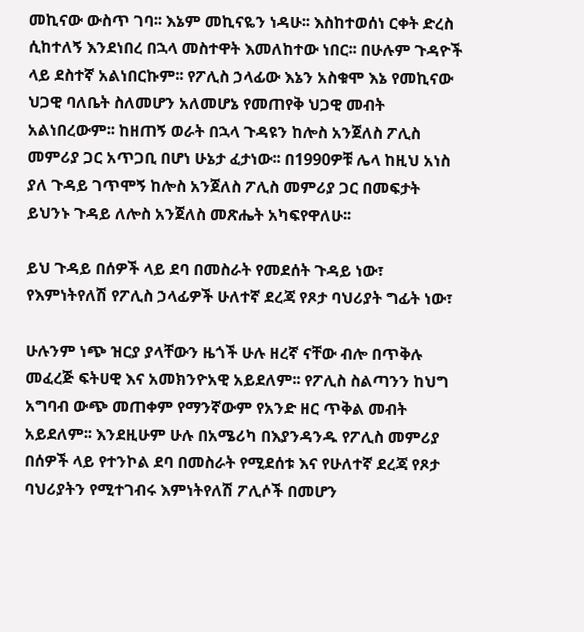መኪናው ውስጥ ገባ፡፡ እኔም መኪናዬን ነዳሁ፡፡ እስከተወሰነ ርቀት ድረስ ሲከተለኝ እንደነበረ በኋላ መስተዋት እመለከተው ነበር፡፡ በሁሉም ጉዳዮች ላይ ደስተኛ አልነበርኩም፡፡ የፖሊስ ኃላፊው እኔን አስቁሞ እኔ የመኪናው ህጋዊ ባለቤት ስለመሆን አለመሆኔ የመጠየቅ ህጋዊ መብት አልነበረውም፡፡ ከዘጠኝ ወራት በኋላ ጉዳዩን ከሎስ አንጀለስ ፖሊስ መምሪያ ጋር አጥጋቢ በሆነ ሁኔታ ፈታነው፡፡ በ1990ዎቹ ሌላ ከዚህ አነስ ያለ ጉዳይ ገጥሞኝ ከሎስ አንጀለስ ፖሊስ መምሪያ ጋር በመፍታት ይህንኑ ጉዳይ ለሎስ አንጀለስ መጽሔት አካፍየዋለሁ፡፡

ይህ ጉዳይ በሰዎች ላይ ደባ በመስራት የመደሰት ጉዳይ ነው፣ የእምነትየለሽ የፖሊስ ኃላፊዎች ሁለተኛ ደረጃ የጾታ ባህሪያት ግፊት ነው፣

ሁሉንም ነጭ ዝርያ ያላቸውን ዜጎች ሁሉ ዘረኛ ናቸው ብሎ በጥቅሉ መፈረጅ ፍትሀዊ እና አመክንዮአዊ አይደለም፡፡ የፖሊስ ስልጣንን ከህግ አግባብ ውጭ መጠቀም የማንኛውም የአንድ ዘር ጥቅል መብት አይደለም፡፡ እንደዚሁም ሁሉ በአሜሪካ በእያንዳንዱ የፖሊስ መምሪያ በሰዎች ላይ የተንኮል ደባ በመስራት የሚደሰቱ እና የሁለተኛ ደረጃ የጾታ ባህሪያትን የሚተገብሩ እምነትየለሽ ፖሊሶች በመሆን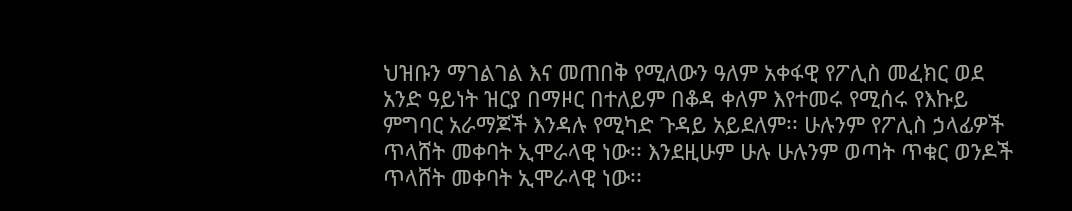ህዝቡን ማገልገል እና መጠበቅ የሚለውን ዓለም አቀፋዊ የፖሊስ መፈክር ወደ አንድ ዓይነት ዝርያ በማዞር በተለይም በቆዳ ቀለም እየተመሩ የሚሰሩ የእኩይ ምግባር አራማጆች እንዳሉ የሚካድ ጉዳይ አይደለም፡፡ ሁሉንም የፖሊስ ኃላፊዎች ጥላሸት መቀባት ኢሞራላዊ ነው፡፡ እንደዚሁም ሁሉ ሁሉንም ወጣት ጥቁር ወንዶች ጥላሸት መቀባት ኢሞራላዊ ነው፡፡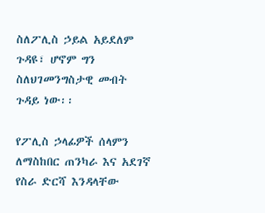ስለፖሊስ ኃይል አይደለም ጉዳዩ፣ ሆኖም ግን ስለህገመንግስታዊ መብት ጉዳይ ነው፡፡

የፖሊስ ኃላፊዎች ሰላምን ለማስከበር ጠንካራ እና አደገኛ የስራ ድርሻ እንዳላቸው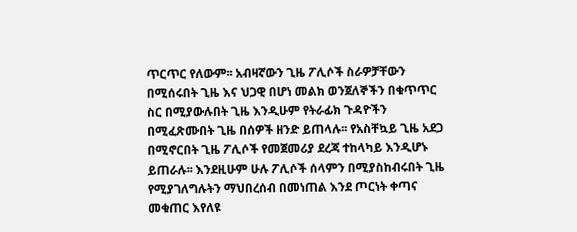ጥርጥር የለውም፡፡ አብዛኛውን ጊዜ ፖሊሶች ስራዎቻቸውን በሚሰሩበት ጊዜ እና ህጋዊ በሆነ መልክ ወንጀለኞችን በቁጥጥር ስር በሚያውሉበት ጊዜ እንዲሁም የትራፊክ ጉዳዮችን በሚፈጽሙበት ጊዜ በሰዎች ዘንድ ይጠላሉ፡፡ የአስቸኳይ ጊዜ አደጋ በሚኖርበት ጊዜ ፖሊሶች የመጀመሪያ ደረጃ ተከላካይ እንዲሆኑ ይጠራሉ፡፡ እንደዚሁም ሁሉ ፖሊሶች ሰላምን በሚያስከብሩበት ጊዜ የሚያገለግሉትን ማህበረሰብ በመነጠል እንደ ጦርነት ቀጣና  መቁጠር እየለዩ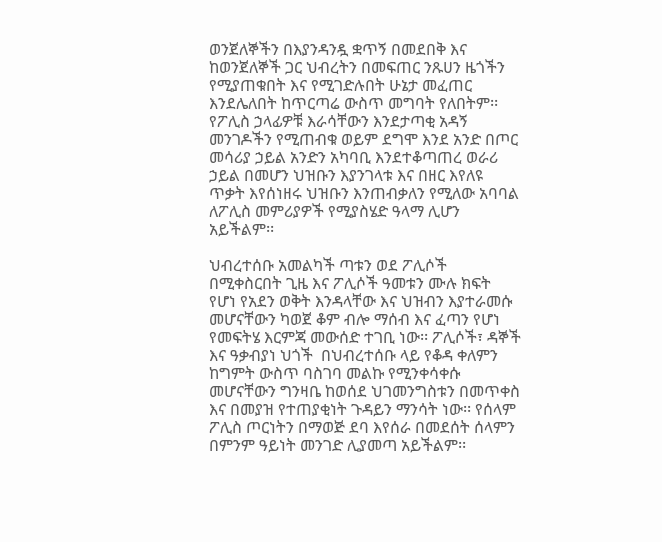ወንጀለኞችን በእያንዳንዷ ቋጥኝ በመደበቅ እና ከወንጀለኞች ጋር ህብረትን በመፍጠር ንጹሀን ዜጎችን የሚያጠቁበት እና የሚገድሉበት ሁኔታ መፈጠር እንደሌለበት ከጥርጣሬ ውስጥ መግባት የለበትም፡፡ የፖሊስ ኃላፊዎቹ እራሳቸውን እንደታጣቂ አዳኝ መንገዶችን የሚጠብቁ ወይም ደግሞ እንደ አንድ በጦር መሳሪያ ኃይል አንድን አካባቢ እንደተቆጣጠረ ወራሪ ኃይል በመሆን ህዝቡን እያንገላቱ እና በዘር እየለዩ ጥቃት እየሰነዘሩ ህዝቡን እንጠብቃለን የሚለው አባባል ለፖሊስ መምሪያዎች የሚያስሄድ ዓላማ ሊሆን አይችልም፡፡

ህብረተሰቡ አመልካች ጣቱን ወደ ፖሊሶች በሚቀስርበት ጊዜ እና ፖሊሶች ዓመቱን ሙሉ ክፍት የሆነ የአደን ወቅት እንዳላቸው እና ህዝብን እያተራመሱ መሆናቸውን ካወጀ ቆም ብሎ ማሰብ እና ፈጣን የሆነ የመፍትሄ እርምጃ መውሰድ ተገቢ ነው፡፡ ፖሊሶች፣ ዳኞች እና ዓቃብያነ ህጎች  በህብረተሰቡ ላይ የቆዳ ቀለምን ከግምት ውስጥ ባስገባ መልኩ የሚንቀሳቀሱ መሆናቸውን ግንዛቤ ከወሰደ ህገመንግስቱን በመጥቀስ እና በመያዝ የተጠያቂነት ጉዳይን ማንሳት ነው፡፡ የሰላም ፖሊስ ጦርነትን በማወጅ ደባ እየሰራ በመደሰት ሰላምን በምንም ዓይነት መንገድ ሊያመጣ አይችልም፡፡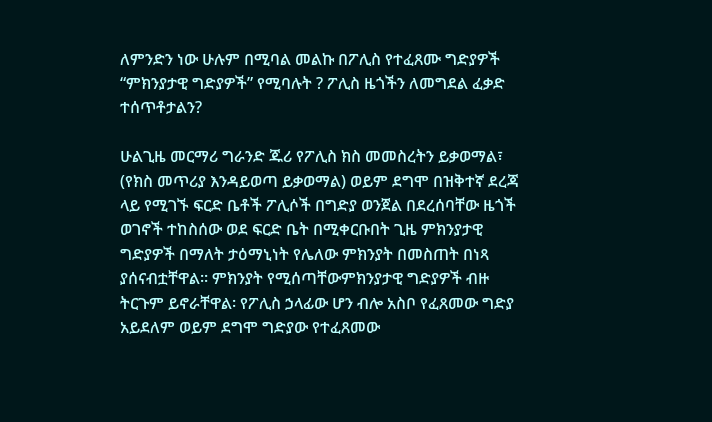ለምንድን ነው ሁሉም በሚባል መልኩ በፖሊስ የተፈጸሙ ግድያዎች “ምክንያታዊ ግድያዎች” የሚባሉት ? ፖሊስ ዜጎችን ለመግደል ፈቃድ ተሰጥቶታልን?

ሁልጊዜ መርማሪ ግራንድ ጁሪ የፖሊስ ክስ መመስረትን ይቃወማል፣ (የክስ መጥሪያ እንዳይወጣ ይቃወማል) ወይም ደግሞ በዝቅተኛ ደረጃ ላይ የሚገኙ ፍርድ ቤቶች ፖሊሶች በግድያ ወንጀል በደረሰባቸው ዜጎች ወገኖች ተከስሰው ወደ ፍርድ ቤት በሚቀርቡበት ጊዜ ምክንያታዊ ግድያዎች በማለት ታዕማኒነት የሌለው ምክንያት በመስጠት በነጻ ያሰናብቷቸዋል፡፡ ምክንያት የሚሰጣቸውምክንያታዊ ግድያዎች ብዙ ትርጉም ይኖራቸዋል፡ የፖሊስ ኃላፊው ሆን ብሎ አስቦ የፈጸመው ግድያ አይደለም ወይም ደግሞ ግድያው የተፈጸመው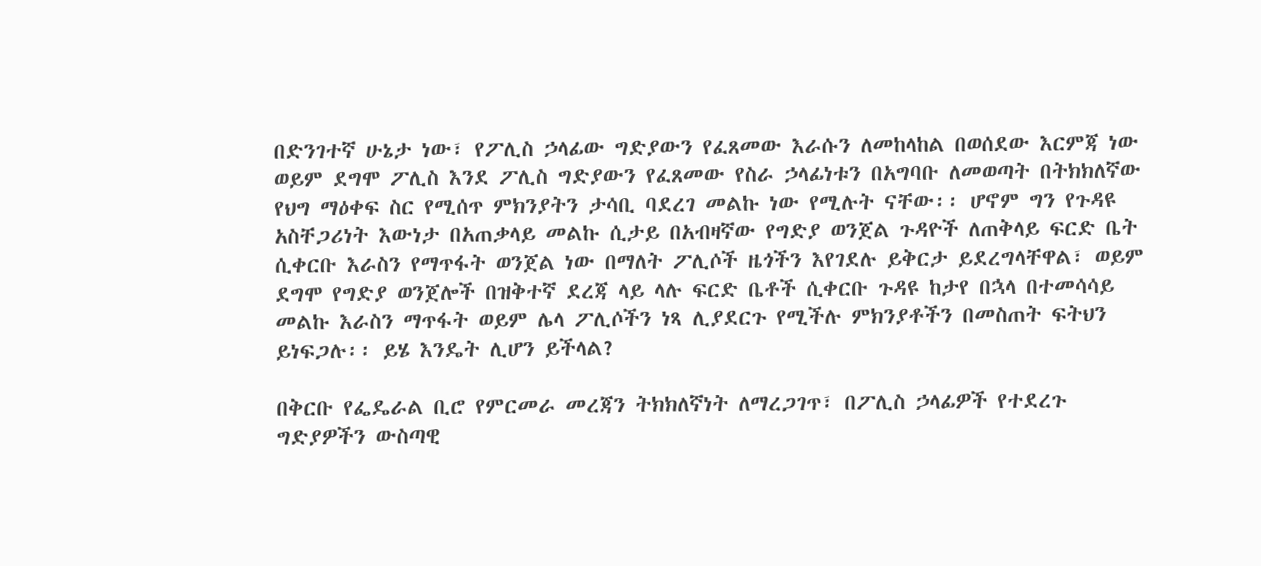በድንገተኛ ሁኔታ ነው፣ የፖሊስ ኃላፊው ግድያውን የፈጸመው እራሱን ለመከላከል በወሰደው እርምጃ ነው ወይም ደግሞ ፖሊስ እንደ ፖሊስ ግድያውን የፈጸመው የስራ ኃላፊነቱን በአግባቡ ለመወጣት በትክክለኛው የህግ ማዕቀፍ ስር የሚሰጥ ምክንያትን ታሳቢ ባደረገ መልኩ ነው የሚሉት ናቸው፡፡ ሆኖም ግን የጉዳዩ አስቸጋሪነት እውነታ በአጠቃላይ መልኩ ሲታይ በአብዛኛው የግድያ ወንጀል ጉዳዮች ለጠቅላይ ፍርድ ቤት ሲቀርቡ እራስን የማጥፋት ወንጀል ነው በማለት ፖሊሶች ዜጎችን እየገደሉ ይቅርታ ይደረግላቸዋል፣ ወይም ደግሞ የግድያ ወንጀሎች በዝቅተኛ ደረጃ ላይ ላሉ ፍርድ ቤቶች ሲቀርቡ ጉዳዩ ከታየ በኋላ በተመሳሳይ መልኩ እራስን ማጥፋት ወይም ሌላ ፖሊሶችን ነጻ ሊያደርጉ የሚችሉ ምክንያቶችን በመስጠት ፍትህን ይነፍጋሉ፡፡ ይሄ እንዴት ሊሆን ይችላል?

በቅርቡ የፌዴራል ቢሮ የምርመራ መረጃን ትክክለኛነት ለማረጋገጥ፣ በፖሊስ ኃላፊዎች የተደረጉ ግድያዎችን ውስጣዊ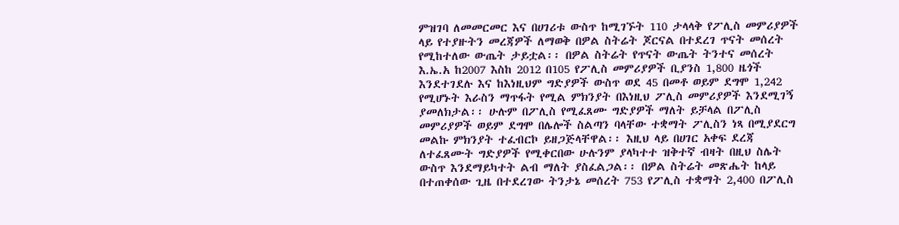ምዝገባ ለመመርመር እና በሀገሪቱ ውስጥ ከሚገኙት 110 ታላላቅ የፖሊስ መምሪያዎች ላይ የተያዙትን መረጃዎች ለማወቅ በዎል ስትሬት ጆርናል በተደረገ ጥናት መሰረት የሚከተለው ውጤት ታይቷል፡፡ በዎል ስትሬት የጥናት ውጤት ትንተና መሰረት እ.ኤ.አ ከ2007 እስከ 2012 በ105 የፖሊስ መምሪያዎች ቢያንስ 1,800 ዜጎች እንደተገደሉ እና ከእነዚህም ግድያዎች ውስጥ ወደ 45 በመቶ ወይም ደግሞ 1,242 የሚሆኑት እራስን ማጥፋት የሚል ምክንያት በእነዚህ ፖሊስ መምሪያዎች እንደሚገኝ ያመለክታል፡፡ ሁሉም በፖሊስ የሚፈጸሙ ግድያዎች ማለት ይቻላል በፖሊስ መምሪያዎች ወይም ደግሞ በሌሎች ስልጣን ባላቸው ተቋማት ፖሊስን ነጻ በሚያደርግ መልኩ ምክንያት ተፈብርኮ ይዘጋጅላቸዋል፡፡ እዚህ ላይ በሀገር አቀፍ ደረጃ ለተፈጸሙት ግድያዎች የሚቀርበው ሁሉንም ያላካተተ ዝቅተኛ ብዛት በዚህ ስሌት ውስጥ እንደማይካተት ልብ ማለት ያስፈልጋል፡፡ በዎል ስትሬት መጽሔት ከላይ በተጠቀሰው ጊዜ በተደረገው ትንታኔ መሰረት 753 የፖሊስ ተቋማት 2,400 በፖሊስ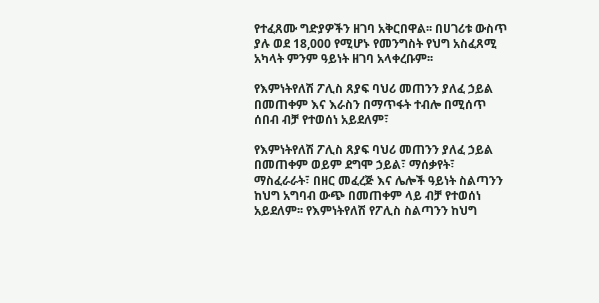የተፈጸሙ ግድያዎችን ዘገባ አቅርበዋል፡፡ በሀገሪቱ ውስጥ ያሉ ወደ 18,000 የሚሆኑ የመንግስት የህግ አስፈጸሚ አካላት ምንም ዓይነት ዘገባ አላቀረቡም፡፡

የእምነትየለሽ ፖሊስ ጸያፍ ባህሪ መጠንን ያለፈ ኃይል በመጠቀም እና እራስን በማጥፋት ተብሎ በሚሰጥ ሰበብ ብቻ የተወሰነ አይደለም፣

የእምነትየለሽ ፖሊስ ጸያፍ ባህሪ መጠንን ያለፈ ኃይል በመጠቀም ወይም ደግሞ ኃይል፣ ማሰቃየት፣ ማስፈራራት፣ በዘር መፈረጅ እና ሌሎች ዓይነት ስልጣንን ከህግ አግባብ ውጭ በመጠቀም ላይ ብቻ የተወሰነ አይደለም፡፡ የእምነትየለሽ የፖሊስ ስልጣንን ከህግ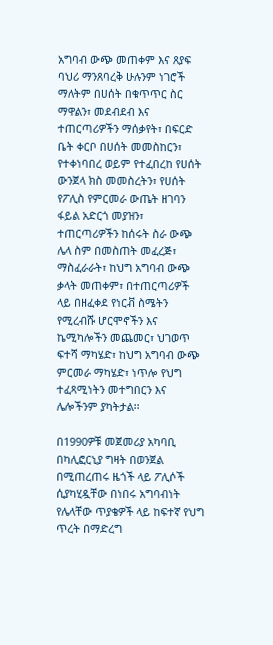አግባብ ውጭ መጠቀም እና ጸያፍ ባህሪ ማንጸባረቅ ሁሉንም ነገሮች ማለትም በሀሰት በቁጥጥር ስር ማዋልን፣ መደብደብ እና ተጠርጣሪዎችን ማሰቃየት፣ በፍርድ ቤት ቀርቦ በሀሰት መመስከርን፣ የተቀነባበረ ወይም የተፈበረከ የሀሰት ውንጀላ ክስ መመስረትን፣ የሀሰት የፖሊስ የምርመራ ውጤት ዘገባን ፋይል አድርጎ መያዝን፣ ተጠርጣሪዎችን ከሰሩት ስራ ውጭ ሌላ ስም በመስጠት መፈረጅ፣ ማስፈራራት፣ ከህግ አግባብ ውጭ ቃላት መጠቀም፣ በተጠርጣሪዎች ላይ በዘፈቀደ የነርቭ ስሜትን የሚረብሹ ሆርሞኖችን እና ኬሚካሎችን መጨመር፣ ህገወጥ ፍተሻ ማካሄድ፣ ከህግ አግባብ ውጭ ምርመራ ማካሄድ፣ ነጥሎ የህግ ተፈጻሚነትን መተግበርን እና ሌሎችንም ያካትታል፡፡

በ1990ዎቹ መጀመሪያ አካባቢ በካሊፎርኒያ ግዛት በወንጀል በሚጠረጠሩ ዜጎች ላይ ፖሊሶች ሲያካሂዷቸው በነበሩ አግባብነት የሌላቸው ጥያቄዎች ላይ ከፍተኛ የህግ ጥረት በማድረግ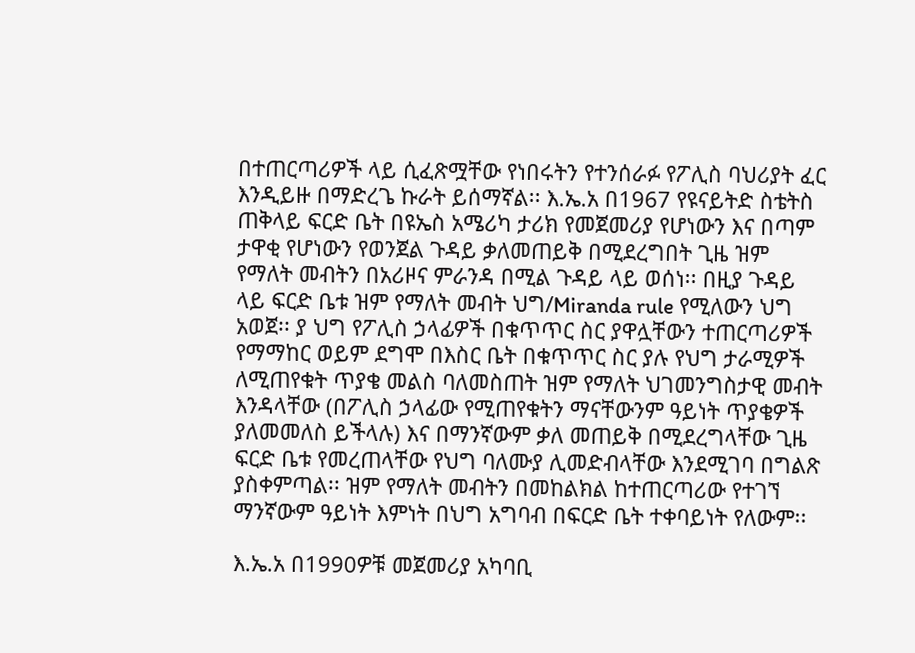በተጠርጣሪዎች ላይ ሲፈጽሟቸው የነበሩትን የተንሰራፉ የፖሊስ ባህሪያት ፈር እንዲይዙ በማድረጌ ኩራት ይሰማኛል፡፡ እ.ኤ.አ በ1967 የዩናይትድ ስቴትስ ጠቅላይ ፍርድ ቤት በዩኤስ አሜሪካ ታሪክ የመጀመሪያ የሆነውን እና በጣም ታዋቂ የሆነውን የወንጀል ጉዳይ ቃለመጠይቅ በሚደረግበት ጊዜ ዝም የማለት መብትን በአሪዞና ምራንዳ በሚል ጉዳይ ላይ ወሰነ፡፡ በዚያ ጉዳይ ላይ ፍርድ ቤቱ ዝም የማለት መብት ህግ/Miranda rule የሚለውን ህግ አወጀ፡፡ ያ ህግ የፖሊስ ኃላፊዎች በቁጥጥር ስር ያዋሏቸውን ተጠርጣሪዎች የማማከር ወይም ደግሞ በእስር ቤት በቁጥጥር ስር ያሉ የህግ ታራሚዎች ለሚጠየቁት ጥያቄ መልስ ባለመስጠት ዝም የማለት ህገመንግስታዊ መብት እንዳላቸው (በፖሊስ ኃላፊው የሚጠየቁትን ማናቸውንም ዓይነት ጥያቄዎች ያለመመለስ ይችላሉ) እና በማንኛውም ቃለ መጠይቅ በሚደረግላቸው ጊዜ ፍርድ ቤቱ የመረጠላቸው የህግ ባለሙያ ሊመድብላቸው እንደሚገባ በግልጽ ያስቀምጣል፡፡ ዝም የማለት መብትን በመከልክል ከተጠርጣሪው የተገኘ ማንኛውም ዓይነት እምነት በህግ አግባብ በፍርድ ቤት ተቀባይነት የለውም፡፡

እ.ኤ.አ በ1990ዎቹ መጀመሪያ አካባቢ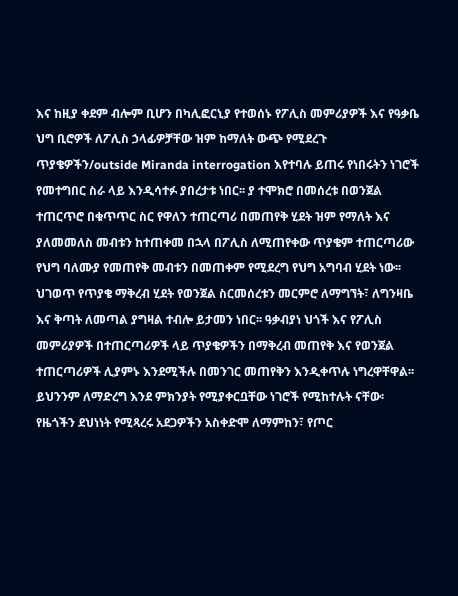እና ከዚያ ቀደም ብሎም ቢሆን በካሊፎርኒያ የተወሰኑ የፖሊስ መምሪያዎች እና የዓቃቤ ህግ ቢሮዎች ለፖሊስ ኃላፊዎቻቸው ዝም ከማለት ውጭ የሚደረጉ ጥያቄዎችን/outside Miranda interrogation እየተባሉ ይጠሩ የነበሩትን ነገሮች የመተግበር ስራ ላይ እንዲሳተፉ ያበረታቱ ነበር፡፡ ያ ተሞክሮ በመሰረቱ በወንጀል ተጠርጥሮ በቁጥጥር ስር የዋለን ተጠርጣሪ በመጠየቅ ሂደት ዝም የማለት እና ያለመመለስ መብቱን ከተጠቀመ በኋላ በፖሊስ ለሚጠየቀው ጥያቄም ተጠርጣሪው የህግ ባለሙያ የመጠየቅ መብቱን በመጠቀም የሚደረግ የህግ አግባብ ሂደት ነው፡፡ ህገወጥ የጥያቄ ማቅረብ ሂደት የወንጀል ስርመሰረቱን መርምሮ ለማግኘት፣ ለግንዛቤ እና ቅጣት ለመጣል ያግዛል ተብሎ ይታመን ነበር፡፡ ዓቃብያነ ህጎች እና የፖሊስ መምሪያዎች በተጠርጣሪዎች ላይ ጥያቄዎችን በማቅረብ መጠየቅ እና የወንጀል ተጠርጣሪዎች ሊያምኑ እንደሚችሉ በመንገር መጠየቅን እንዲቀጥሉ ነግረዋቸዋል፡፡ ይህንንም ለማድረግ እንደ ምክንያት የሚያቀርቧቸው ነገሮች የሚከተሉት ናቸው፡ የዜጎችን ደህነነት የሚጻረሩ አደጋዎችን አስቀድሞ ለማምከን፣ የጦር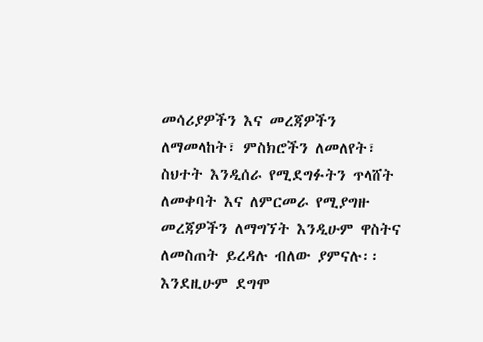መሳሪያዎችን እና መረጃዎችን ለማመላከት፣ ምስክሮችን ለመለየት፣ ስህተት እንዲሰራ የሚደግፉትን ጥላሸት ለመቀባት እና ለምርመራ የሚያግዙ መረጃዎችን ለማግኘት እንዲሁም ዋስትና ለመስጠት ይረዳሉ ብለው ያምናሉ፡፡ እንደዚሁም ደግሞ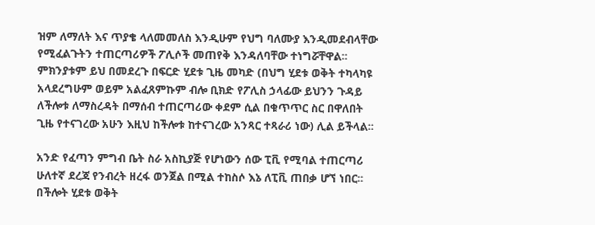ዝም ለማለት እና ጥያቄ ላለመመለስ እንዲሁም የህግ ባለሙያ እንዲመደብላቸው የሚፈልጉትን ተጠርጣሪዎች ፖሊሶች መጠየቅ እንዳለባቸው ተነግሯቸዋል፡፡ ምክንያቱም ይህ በመደረጉ በፍርድ ሂደቱ ጊዜ መካድ (በህግ ሂደቱ ወቅት ተካላካዩ አላደረግሁም ወይም አልፈጸምኩም ብሎ ቢክድ የፖሊስ ኃላፊው ይህንን ጉዳይ ለችሎቱ ለማስረዳት በማሰብ ተጠርጣሪው ቀደም ሲል በቁጥጥር ስር በዋለበት ጊዜ የተናገረው አሁን እዚህ ከችሎቱ ከተናገረው አንጻር ተጻራሪ ነው) ሊል ይችላል፡፡

አንድ የፈጣን ምግብ ቤት ስራ አስኪያጅ የሆነውን ሰው ፒቪ የሚባል ተጠርጣሪ ሁለተኛ ደረጃ የንብረት ዘረፋ ወንጀል በሚል ተከስሶ እኔ ለፒቪ ጠበቃ ሆኘ ነበር፡፡ በችሎት ሂደቱ ወቅት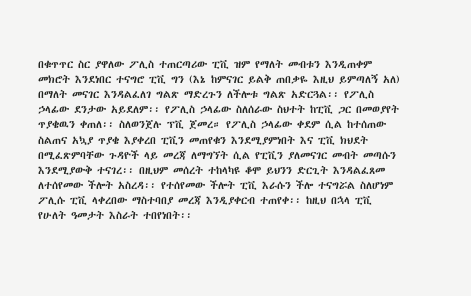በቁጥጥር ስር ያዋለው ፖሊስ ተጠርጣሪው ፒቪ ዝም የማለት መብቱን እንዲጠቀም መክሮት እንደነበር ተናግሮ ፒቪ ግን (እኔ ከምናገር ይልቅ ጠበቃዬ እዚህ ይምጣለኝ አለ) በማለት መናገር እንዳልፈለገ ግልጽ ማድረጉን ለችሎቱ ግልጽ አድርጓል፡፡ የፖሊስ ኃላፊው ደንታው አይደለም፡፡ የፖሊስ ኃላፊው ስለሰራው ስህተት ከፒቪ ጋር በመወያየት ጥያቄዉን ቀጠለ፡፡ ስለወንጀሉ ፕቪ ጀመረ። የፖሊስ ኃላፊው ቀደም ሲል ከተሰጠው ስልጠና አኳያ ጥያቄ እያቀረበ ፒቪን መጠየቁን እንደሚያምነበት እና ፒቪ ክህደት በሚፈጽምባቸው ጉዳዮች ላይ መረጃ ለማግኘት ሲል የፒቪን ያለመናገር መብት መጣሱን እንደሚያውቅ ተናገረ፡፡ በዚህም መሰረት ተከላካዩ ቆሞ ይህንን ድርጊት እንዳልፈጸመ ለተሰየመው ችሎት አስረዳ፡፡ የተሰየመው ችሎት ፒቪ እራሱን ችሎ ተናግሯል ስለሆነም ፖሊሱ ፒቪ ላቀረበው ማስተባበያ መረጃ እንዲያቀርብ ተጠየቀ፡፡ ከዚህ በኋላ ፒቪ የሁለት ዓመታት እስራት ተበየነበት፡፡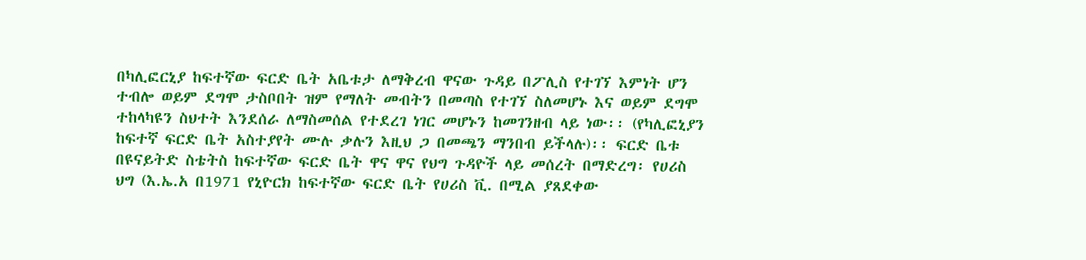በካሊፎርኒያ ከፍተኛው ፍርድ ቤት አቤቱታ ለማቅረብ ዋናው ጉዳይ በፖሊስ የተገኘ እምነት ሆን ተብሎ ወይም ደግሞ ታስቦበት ዝም የማለት መብትን በመጣስ የተገኘ ስለመሆኑ እና ወይም ደግሞ ተከላካዩን ስህተት እንደሰራ ለማስመሰል የተደረገ ነገር መሆኑን ከመገንዘብ ላይ ነው፡፡ (የካሊፎኒያን ከፍተኛ ፍርድ ቤት አስተያየት ሙሉ ቃሉን እዚህ ጋ በመጫን ማንበብ ይችላሉ)፡፡ ፍርድ ቤቱ በዩናይትድ ስቴትስ ከፍተኛው ፍርድ ቤት ዋና ዋና የህግ ጉዳዮች ላይ መሰረት በማድረግ፡ የሀሪስ ህግ (እ.ኤ.አ በ1971 የኒዮርክ ከፍተኛው ፍርድ ቤት የሀሪስ ቪ. በሚል ያጸደቀው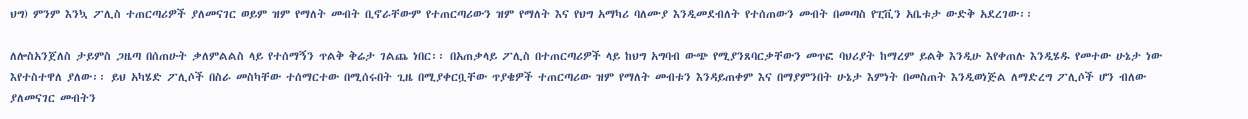ህግ) ምንም እንኳ ፖሊስ ተጠርጣሪዎች ያለመናገር ወይም ዝም የማለት መብት ቢኖራቸውም የተጠርጣሪውን ዝም የማለት እና የህግ አማካሪ ባለሙያ እንዲመደብለት የተሰጠውን መብት በመጣስ የፒቪን አቤቱታ ውድቅ አደረገው፡፡

ለሎስአንጀለስ ታይምስ ጋዜጣ በሰጠሁት ቃለምልልስ ላይ የተሰማኝን ጥልቅ ቅሬታ ገልጨ ነበር፡፡ በአጠቃላይ ፖሊስ በተጠርጣሪዎች ላይ ከህግ አግባብ ውጭ የሚያንጸባርቃቸውን መጥፎ ባህሪያት ከማረም ይልቅ እንዲሁ እየቀጠሉ እንዲሄዱ የመተው ሁኔታ ነው እየተስተዋለ ያለው፡፡ ይህ አካሄድ ፖሊሶች በስራ መስካቸው ተሰማርተው በሚሰሩበት ጊዜ በሚያቀርቧቸው ጥያቄዎች ተጠርጣሪው ዝም የማለት መብቱን እንዳይጠቀም እና በማያምንበት ሁኔታ እምነት በመስጠት እንዲወነጅል ለማድረግ ፖሊሶች ሆን ብለው ያለመናገር መብትን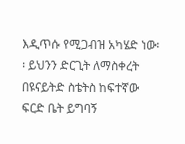እዲጥሱ የሚጋብዝ አካሄድ ነው፡፡ ይህንን ድርጊት ለማስቀረት በዩናይትድ ስቴትስ ከፍተኛው ፍርድ ቤት ይግባኝ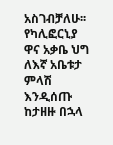አስገብቻለሁ፡፡ የካሊፎርኒያ ዋና አቃቤ ህግ ለእኛ አቤቱታ ምላሽ እንዲሰጡ ከታዘዙ በኋላ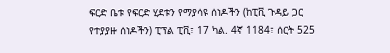ፍርድ ቤቱ የፍርድ ሂደቱን የማያሳዩ ሰነዶችን (ከፒቪ ጉዳይ ጋር የተያያዙ ሰነዶችን) ፒፕል ፒቪ፣ 17 ካል. 4ኛ 1184፣ ሰርት 525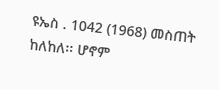ዩኤስ . 1042 (1968) መስጠት ከለከለ፡፡ ሆኖም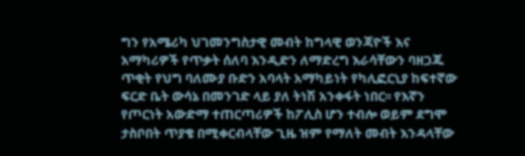ግን የአሜሪካ ህገመንግስታዊ መብት ከግላዊ ወንጃዮች እና አማካሪዎች የጥቃት ሰለባ እንዲድን ለማድረግ እራሳቸውን ባዘጋጁ ጥቂት የህግ ባለሙያ ቡድን አባላት አማካይነት የካሊፎርኒያ ከፍተኛው ፍርድ ቤት ውሳኔ በመንገድ ላይ ያለ ትነሽ አንቀፋት ነበር፡፡ የእኛን የጦርነት አውድማ ተጠርጣሪዎች ከፖሊስ ሆን ተብሎ ወይም ደግሞ ታስቦበት ጥያቄ በሚቀርብላቸው ጊዜ ዝም የማለት መብት እንዳላቸው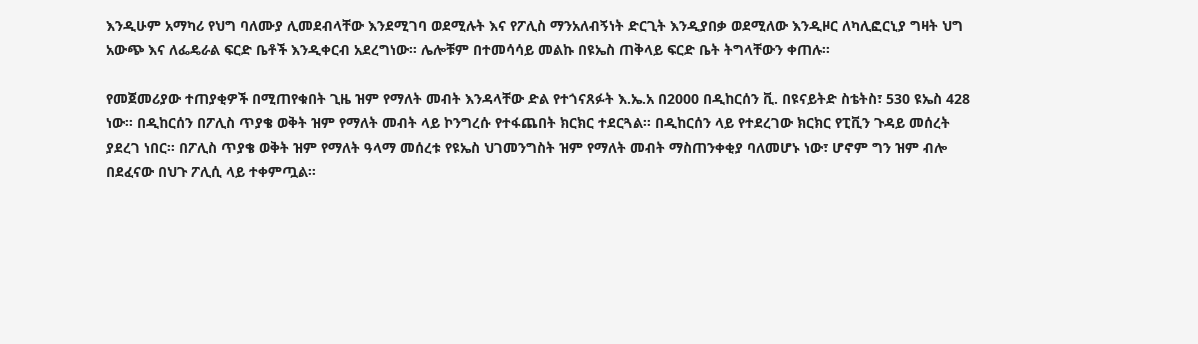እንዲሁም አማካሪ የህግ ባለሙያ ሊመደብላቸው እንደሚገባ ወደሚሉት እና የፖሊስ ማንአለብኝነት ድርጊት እንዲያበቃ ወደሚለው እንዲዞር ለካሊፎርኒያ ግዛት ህግ አውጭ እና ለፌዴራል ፍርድ ቤቶች እንዲቀርብ አደረግነው፡፡ ሌሎቹም በተመሳሳይ መልኩ በዩኤስ ጠቅላይ ፍርድ ቤት ትግላቸውን ቀጠሉ፡፡

የመጀመሪያው ተጠያቂዎች በሚጠየቁበት ጊዜ ዝም የማለት መብት እንዳላቸው ድል የተጎናጸፉት እ.ኤ.አ በ2000 በዲከርሰን ቪ. በዩናይትድ ስቴትስ፣ 530 ዩኤስ 428 ነው፡፡ በዲከርሰን በፖሊስ ጥያቄ ወቅት ዝም የማለት መብት ላይ ኮንግረሱ የተፋጨበት ክርክር ተደርጓል፡፡ በዲከርሰን ላይ የተደረገው ክርክር የፒቪን ጉዳይ መሰረት ያደረገ ነበር፡፡ በፖሊስ ጥያቄ ወቅት ዝም የማለት ዓላማ መሰረቱ የዩኤስ ህገመንግስት ዝም የማለት መብት ማስጠንቀቂያ ባለመሆኑ ነው፣ ሆኖም ግን ዝም ብሎ በደፈናው በህጉ ፖሊሲ ላይ ተቀምጧል፡፡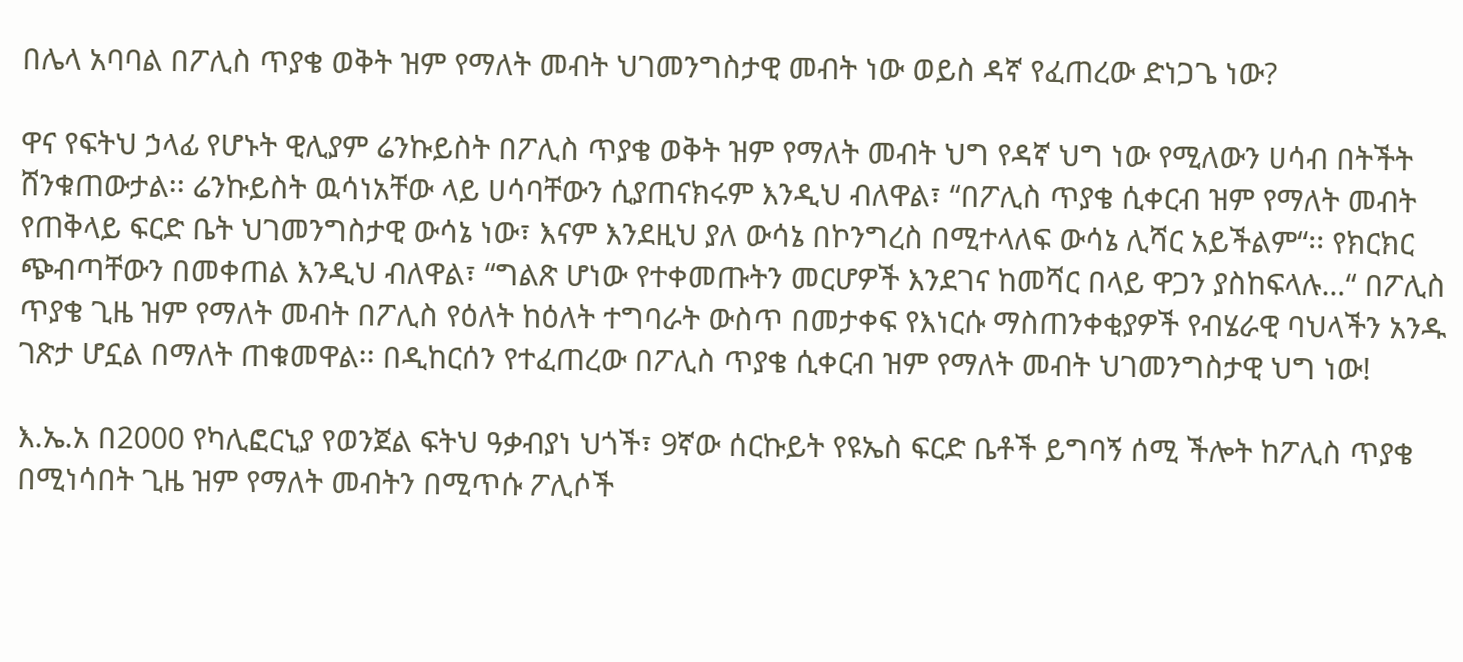በሌላ አባባል በፖሊስ ጥያቄ ወቅት ዝም የማለት መብት ህገመንግስታዊ መብት ነው ወይስ ዳኛ የፈጠረው ድነጋጌ ነው?

ዋና የፍትህ ኃላፊ የሆኑት ዊሊያም ሬንኩይስት በፖሊስ ጥያቄ ወቅት ዝም የማለት መብት ህግ የዳኛ ህግ ነው የሚለውን ሀሳብ በትችት ሸንቁጠውታል፡፡ ሬንኩይስት ዉሳነአቸው ላይ ሀሳባቸውን ሲያጠናክሩም እንዲህ ብለዋል፣ “በፖሊስ ጥያቄ ሲቀርብ ዝም የማለት መብት የጠቅላይ ፍርድ ቤት ህገመንግስታዊ ውሳኔ ነው፣ እናም እንደዚህ ያለ ውሳኔ በኮንግረስ በሚተላለፍ ውሳኔ ሊሻር አይችልም“፡፡ የክርክር ጭብጣቸውን በመቀጠል እንዲህ ብለዋል፣ “ግልጽ ሆነው የተቀመጡትን መርሆዎች እንደገና ከመሻር በላይ ዋጋን ያስከፍላሉ…“ በፖሊስ ጥያቄ ጊዜ ዝም የማለት መብት በፖሊስ የዕለት ከዕለት ተግባራት ውስጥ በመታቀፍ የእነርሱ ማስጠንቀቂያዎች የብሄራዊ ባህላችን አንዱ ገጽታ ሆኗል በማለት ጠቁመዋል፡፡ በዲከርሰን የተፈጠረው በፖሊስ ጥያቄ ሲቀርብ ዝም የማለት መብት ህገመንግስታዊ ህግ ነው!

እ.ኤ.አ በ2000 የካሊፎርኒያ የወንጀል ፍትህ ዓቃብያነ ህጎች፣ 9ኛው ሰርኩይት የዩኤስ ፍርድ ቤቶች ይግባኝ ሰሚ ችሎት ከፖሊስ ጥያቄ በሚነሳበት ጊዜ ዝም የማለት መብትን በሚጥሱ ፖሊሶች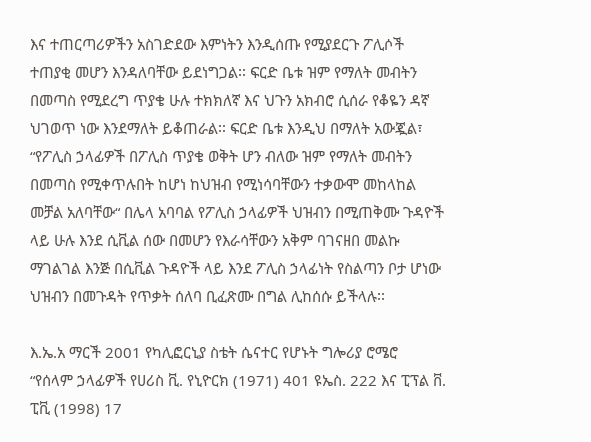እና ተጠርጣሪዎችን አስገድደው እምነትን እንዲሰጡ የሚያደርጉ ፖሊሶች ተጠያቂ መሆን እንዳለባቸው ይደነግጋል፡፡ ፍርድ ቤቱ ዝም የማለት መብትን በመጣስ የሚደረግ ጥያቄ ሁሉ ተክክለኛ እና ህጉን አክብሮ ሲሰራ የቆዬን ዳኛ ህገወጥ ነው እንደማለት ይቆጠራል፡፡ ፍርድ ቤቱ እንዲህ በማለት አውጇል፣ “የፖሊስ ኃላፊዎች በፖሊስ ጥያቄ ወቅት ሆን ብለው ዝም የማለት መብትን በመጣስ የሚቀጥሉበት ከሆነ ከህዝብ የሚነሳባቸውን ተቃውሞ መከላከል መቻል አለባቸው“ በሌላ አባባል የፖሊስ ኃላፊዎች ህዝብን በሚጠቅሙ ጉዳዮች ላይ ሁሉ እንደ ሲቪል ሰው በመሆን የእራሳቸውን አቅም ባገናዘበ መልኩ ማገልገል እንጅ በሲቪል ጉዳዮች ላይ እንደ ፖሊስ ኃላፊነት የስልጣን ቦታ ሆነው ህዝብን በመጉዳት የጥቃት ሰለባ ቢፈጽሙ በግል ሊከሰሱ ይችላሉ፡፡

እ.ኤ.አ ማርች 2001 የካሊፎርኒያ ስቴት ሴናተር የሆኑት ግሎሪያ ሮሜሮ  “የሰላም ኃላፊዎች የሀሪስ ቪ. የኒዮርክ (1971) 401 ዩኤስ. 222 እና ፒፕል ቨ. ፒቪ (1998) 17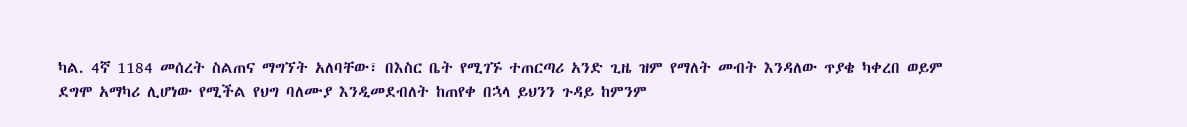ካል. 4ኛ 1184 መሰረት ስልጠና ማግኘት አለባቸው፣ በእስር ቤት የሚገኙ ተጠርጣሪ አንድ ጊዜ ዝም የማለት መብት እንዳለው ጥያቄ ካቀረበ ወይም ደግሞ አማካሪ ሊሆነው የሚችል የህግ ባለሙያ እንዲመደብለት ከጠየቀ በኋላ ይህንን ጉዳይ ከምንም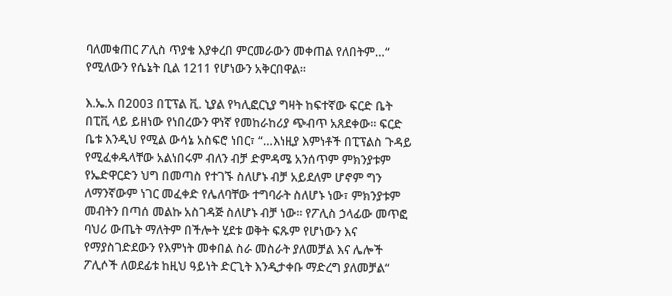ባለመቁጠር ፖሊስ ጥያቄ እያቀረበ ምርመራውን መቀጠል የለበትም…“ የሚለውን የሴኔት ቢል 1211 የሆነውን አቅርበዋል፡፡

እ.ኤ.አ በ2003 በፒፕል ቪ. ኒያል የካሊፎርኒያ ግዛት ከፍተኛው ፍርድ ቤት በፒቪ ላይ ይዘነው የነበረውን ዋነኛ የመከራከሪያ ጭብጥ አጸደቀው፡፡ ፍርድ ቤቱ እንዲህ የሚል ውሳኔ አስፍሮ ነበር፣ “…እነዚያ እምነቶች በፒፕልስ ጉዳይ የሚፈቀዱላቸው አልነበሩም ብለን ብቻ ድምዳሜ አንሰጥም ምክንያቱም የኤድዋርድን ህግ በመጣስ የተገኙ ስለሆኑ ብቻ አይደለም ሆኖም ግን ለማንኛውም ነገር መፈቀድ የሌለባቸው ተግባራት ስለሆኑ ነው፣ ምክንያቱም መብትን በጣሰ መልኩ አስገዳጅ ስለሆኑ ብቻ ነው፡፡ የፖሊስ ኃላፊው መጥፎ ባህሪ ውጤት ማለትም በችሎት ሂደቱ ወቅት ፍጹም የሆነውን እና የማያስገድደውን የእምነት መቀበል ስራ መስራት ያለመቻል እና ሌሎች ፖሊሶች ለወደፊቱ ከዚህ ዓይነት ድርጊት እንዲታቀቡ ማድረግ ያለመቻል“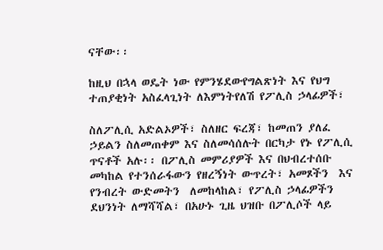ናቸው፡፡

ከዚህ በኋላ ወዴት ነው የምንሄደውየግልጽነት እና የህግ ተጠያቂነት አስፈላጊነት ለእምነትየለሽ የፖሊስ ኃላፊዎች፣

ስለፖሊሲ አድልኦዎች፣ ስለዘር ፍረጃ፣ ከመጠን ያለፈ ኃይልን ስለመጠቀም እና ስለመሳሰሉት በርካታ የኑ የፖሊሲ ጥናቶች አሉ፡፡ በፖሊስ መምሪያዎች እና በህብረተሰቡ መካከል የተንሰራፋውን የዘረኝነት ውጥረት፣ አመጾችን  እና የንብረት ውድመትን  ለመከላከል፣ የፖሊስ ኃላፊዎችን ደህንነት ለማሻሻል፣ በአሁኑ ጊዜ ህዝቡ በፖሊሶች ላይ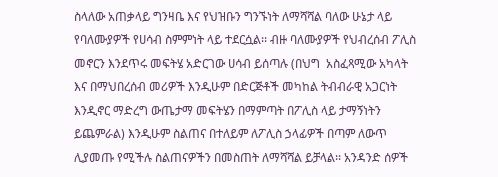ስላለው አጠቃላይ ግንዛቤ እና የህዝቡን ግንኙነት ለማሻሻል ባለው ሁኔታ ላይ የባለሙያዎች የሀሳብ ስምምነት ላይ ተደርሷል፡፡ ብዙ ባለሙያዎች የህብረሰብ ፖሊስ መኖርን እንደጥሩ መፍትሄ አድርገው ሀሳብ ይሰጣሉ (በህግ  አስፈጻሚው አካላት እና በማህበረሰብ መሪዎች እንዲሁም በድርጅቶች መካከል ትብብራዊ አጋርነት እንዲኖር ማድረግ ውጤታማ መፍትሄን በማምጣት በፖሊስ ላይ ታማኝነትን ይጨምራል) እንዲሁም ስልጠና በተለይም ለፖሊስ ኃላፊዎች በጣም ለውጥ ሊያመጡ የሚችሉ ስልጠናዎችን በመስጠት ለማሻሻል ይቻላል፡፡ አንዳንድ ሰዎች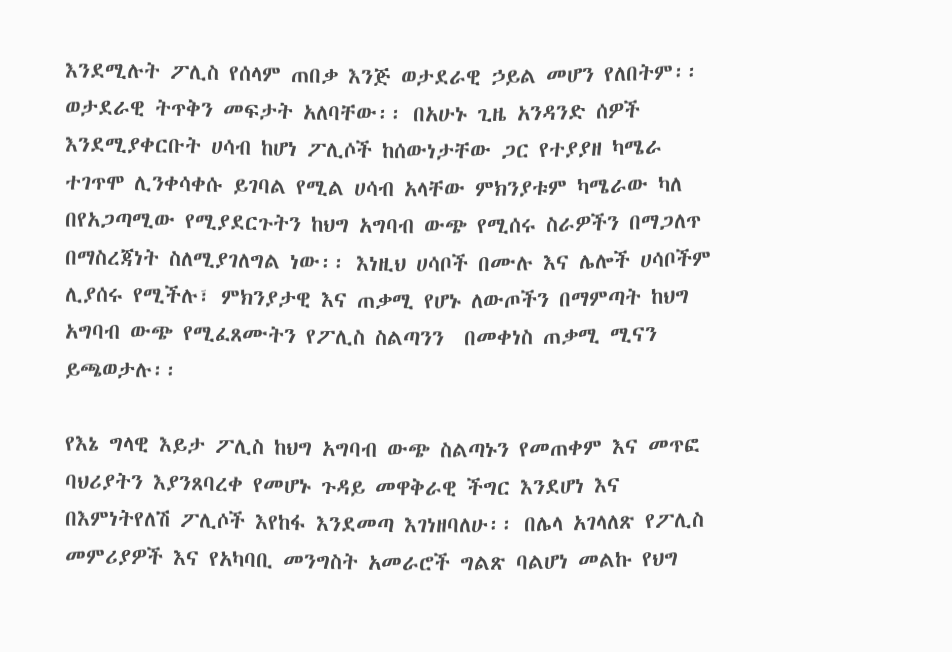እንደሚሉት ፖሊስ የሰላም ጠበቃ እንጅ ወታደራዊ ኃይል መሆን የለበትም፡፡ ወታደራዊ ትጥቅን መፍታት አለባቸው፡፡ በአሁኑ ጊዜ አንዳንድ ሰዎች እንደሚያቀርቡት ሀሳብ ከሆነ ፖሊሶች ከሰውነታቸው ጋር የተያያዘ ካሜራ ተገጥሞ ሊንቀሳቀሱ ይገባል የሚል ሀሳብ አላቸው ምክንያቱም ካሜራው ካለ በየአጋጣሚው የሚያደርጉትን ከህግ አግባብ ውጭ የሚሰሩ ስራዎችን በማጋለጥ በማስረጃነት ስለሚያገለግል ነው፡፡ እነዚህ ሀሳቦች በሙሉ እና ሌሎች ሀሳቦችም ሊያሰሩ የሚችሉ፣ ምክንያታዊ እና ጠቃሚ የሆኑ ለውጦችን በማምጣት ከህግ አግባብ ውጭ የሚፈጸሙትን የፖሊስ ስልጣንን  በመቀነስ ጠቃሚ ሚናን ይጫወታሉ፡፡

የእኔ ግላዊ እይታ ፖሊስ ከህግ አግባብ ውጭ ስልጣኑን የመጠቀም እና መጥፎ ባህሪያትን እያንጸባረቀ የመሆኑ ጉዳይ መዋቅራዊ ችግር እንደሆነ እና በእምነትየለሽ ፖሊሶች እየከፋ እንደመጣ እገነዘባለሁ፡፡ በሌላ አገላለጽ የፖሊስ መምሪያዎች እና የአካባቢ መንግስት አመራሮች ግልጽ ባልሆነ መልኩ የህግ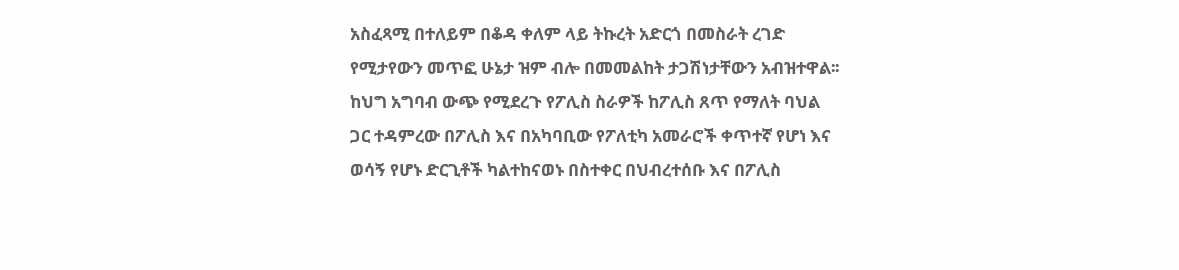አስፈጻሚ በተለይም በቆዳ ቀለም ላይ ትኩረት አድርጎ በመስራት ረገድ የሚታየውን መጥፎ ሁኔታ ዝም ብሎ በመመልከት ታጋሽነታቸውን አብዝተዋል፡፡ ከህግ አግባብ ውጭ የሚደረጉ የፖሊስ ስራዎች ከፖሊስ ጸጥ የማለት ባህል ጋር ተዳምረው በፖሊስ እና በአካባቢው የፖለቲካ አመራሮች ቀጥተኛ የሆነ እና ወሳኝ የሆኑ ድርጊቶች ካልተከናወኑ በስተቀር በህብረተሰቡ እና በፖሊስ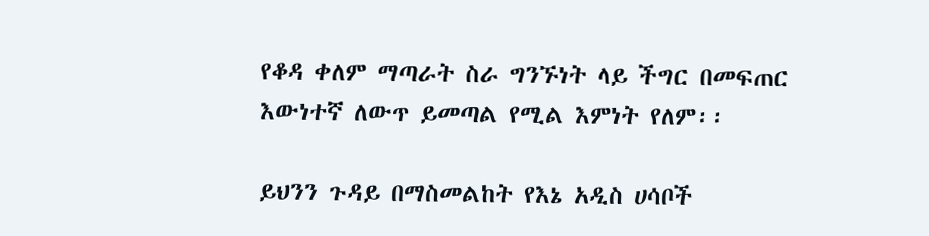የቆዳ ቀለም ማጣራት ስራ ግንኙነት ላይ ችግር በመፍጠር እውነተኛ ለውጥ ይመጣል የሚል እምነት የለም፡፡

ይህንን ጉዳይ በማስመልከት የእኔ አዲስ ሀሳቦች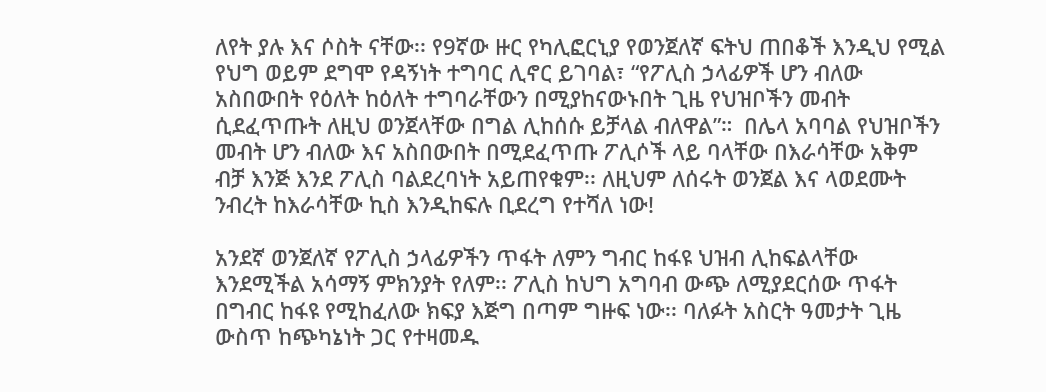ለየት ያሉ እና ሶስት ናቸው፡፡ የ9ኛው ዙር የካሊፎርኒያ የወንጀለኛ ፍትህ ጠበቆች እንዲህ የሚል የህግ ወይም ደግሞ የዳኝነት ተግባር ሊኖር ይገባል፣ “የፖሊስ ኃላፊዎች ሆን ብለው አስበውበት የዕለት ከዕለት ተግባራቸውን በሚያከናውኑበት ጊዜ የህዝቦችን መብት ሲደፈጥጡት ለዚህ ወንጀላቸው በግል ሊከሰሱ ይቻላል ብለዋል”።  በሌላ አባባል የህዝቦችን መብት ሆን ብለው እና አስበውበት በሚደፈጥጡ ፖሊሶች ላይ ባላቸው በእራሳቸው አቅም ብቻ እንጅ እንደ ፖሊስ ባልደረባነት አይጠየቁም፡፡ ለዚህም ለሰሩት ወንጀል እና ላወደሙት ንብረት ከእራሳቸው ኪስ እንዲከፍሉ ቢደረግ የተሻለ ነው!

አንደኛ ወንጀለኛ የፖሊስ ኃላፊዎችን ጥፋት ለምን ግብር ከፋዩ ህዝብ ሊከፍልላቸው እንደሚችል አሳማኝ ምክንያት የለም፡፡ ፖሊስ ከህግ አግባብ ውጭ ለሚያደርሰው ጥፋት በግብር ከፋዩ የሚከፈለው ክፍያ እጅግ በጣም ግዙፍ ነው፡፡ ባለፉት አስርት ዓመታት ጊዜ ውስጥ ከጭካኔነት ጋር የተዛመዱ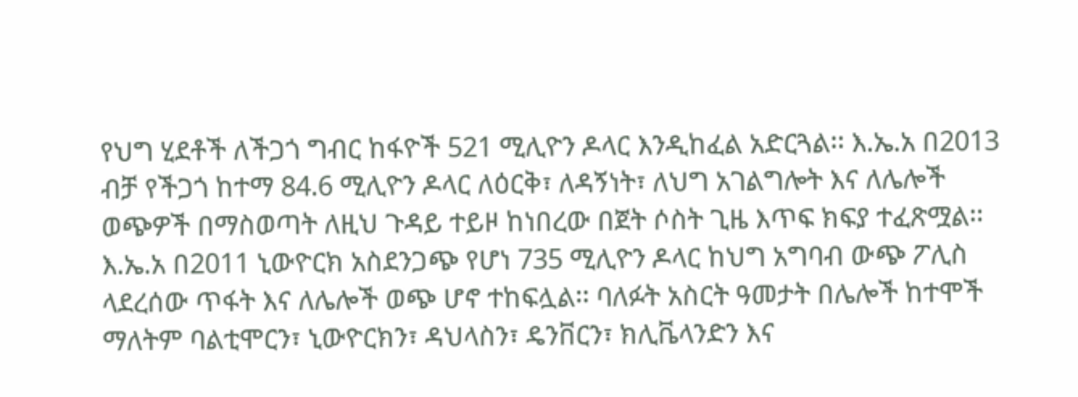የህግ ሂደቶች ለችጋጎ ግብር ከፋዮች 521 ሚሊዮን ዶላር እንዲከፈል አድርጓል፡፡ እ.ኤ.አ በ2013 ብቻ የችጋጎ ከተማ 84.6 ሚሊዮን ዶላር ለዕርቅ፣ ለዳኝነት፣ ለህግ አገልግሎት እና ለሌሎች ወጭዎች በማስወጣት ለዚህ ጉዳይ ተይዞ ከነበረው በጀት ሶስት ጊዜ እጥፍ ክፍያ ተፈጽሟል፡፡ እ.ኤ.አ በ2011 ኒውዮርክ አስደንጋጭ የሆነ 735 ሚሊዮን ዶላር ከህግ አግባብ ውጭ ፖሊስ ላደረሰው ጥፋት እና ለሌሎች ወጭ ሆኖ ተከፍሏል፡፡ ባለፉት አስርት ዓመታት በሌሎች ከተሞች ማለትም ባልቲሞርን፣ ኒውዮርክን፣ ዳህላስን፣ ዴንቨርን፣ ክሊቬላንድን እና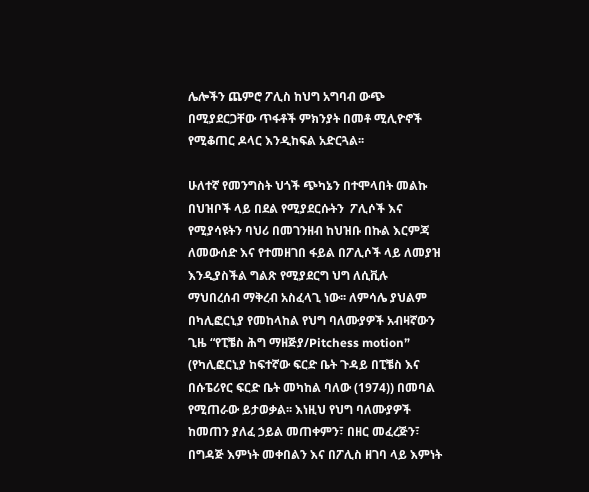ሌሎችን ጨምሮ ፖሊስ ከህግ አግባብ ውጭ በሚያደርጋቸው ጥፋቶች ምክንያት በመቶ ሚሊዮኖች የሚቆጠር ዶላር እንዲከፍል አድርጓል፡፡

ሁለተኛ የመንግስት ህጎች ጭካኔን በተሞላበት መልኩ በህዝቦች ላይ በደል የሚያደርሱትን  ፖሊሶች እና የሚያሳዩትን ባህሪ በመገንዘብ ከህዝቡ በኩል እርምጃ ለመውሰድ እና የተመዘገበ ፋይል በፖሊሶች ላይ ለመያዝ እንዲያስችል ግልጽ የሚያደርግ ህግ ለሲቪሉ ማህበረሰብ ማቅረብ አስፈላጊ ነው፡፡ ለምሳሌ ያህልም በካሊፎርኒያ የመከላከል የህግ ባለሙያዎች አብዛኛውን ጊዜ “የፒቼስ ሕግ ማዘጅያ/Pitchess motion” (የካሊፎርኒያ ከፍተኛው ፍርድ ቤት ጉዳይ በፒቼስ እና በሱፔሪየር ፍርድ ቤት መካከል ባለው (1974)) በመባል የሚጠራው ይታወቃል፡፡ እነዚህ የህግ ባለሙያዎች ከመጠን ያለፈ ኃይል መጠቀምን፣ በዘር መፈረጅን፣ በግዳጅ እምነት መቀበልን እና በፖሊስ ዘገባ ላይ እምነት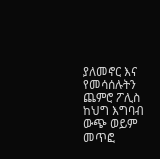ያለመኖር እና የመሳሰሉትን ጨምሮ ፖሊስ  ከህግ እግባብ ውጭ ወይም መጥፎ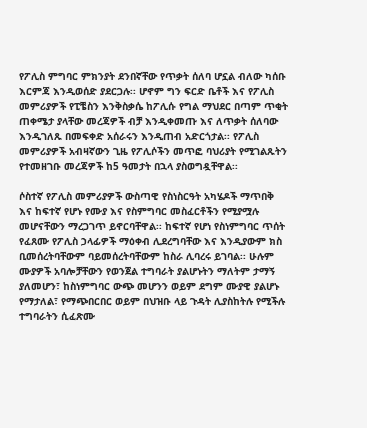የፖሊስ ምግባር ምክንያት ደንበኛቸው የጥቃት ሰለባ ሆኗል ብለው ካሰቡ እርምጃ እንዲወሰድ ያደርጋሉ፡፡ ሆኖም ግን ፍርድ ቤቶች እና የፖሊስ መምሪያዎች የፒቼስን እንቅስቃሴ ከፖሊሱ የግል ማህደር በጣም ጥቂት ጠቀሜታ ያላቸው መረጃዎች ብቻ እንዲቀመጡ እና ለጥቃት ሰለባው እንዲገለጹ በመፍቀድ አሰራሩን እንዲጠብ አድርጎታል፡፡ የፖሊስ መምሪያዎች አብዛኛውን ጊዜ የፖሊሶችን መጥፎ ባህሪያት የሚገልጹትን የተመዘገቡ መረጃዎች ከ5 ዓመታት በኋላ ያስወግዷቸዋል፡፡

ሶስተኛ የፖሊስ መምሪያዎች ውስጣዊ የስነስርዓት አካሄዶች ማጥበቅ እና ከፍተኛ የሆኑ የሙያ እና የስምግባር መስፈርቶችን የሚያሟሉ መሆናቸውን ማረጋገጥ ይኖርባቸዋል፡፡ ከፍተኛ የሆነ የስነምግባር ጥሰት የፈጸሙ የፖሊስ ኃላፊዎች ማዕቀብ ሊደረግባቸው እና እንዲያውም ክስ ቢመሰረትባቸውም ባይመሰረትባቸውም ከስራ ሊባረሩ ይገባል፡፡ ሁሉም ሙያዎች አባሎቻቸውን የወንጀል ተግባራት ያልሆኑትን ማለትም ታማኝ ያለመሆን፣ ከስነምግባር ውጭ መሆንን ወይም ደግም ሙያዊ ያልሆኑ የማታለል፣ የማጭበርበር ወይም በህዝቡ ላይ ጉዳት ሊያስከትሉ የሚችሉ ተግባራትን ሲፈጽሙ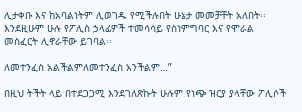ሊታቀቡ እና ከአባልነትም ሊወገዱ የሚችሉበት ሁኔታ መመቻቸት አለበት፡፡ እንደዚሁም ሁሉ የፖሊስ ኃላፊዎች ተመሳሳይ የስነምግባር እና የሞራል መስፈርት ሊኖራቸው ይገባል፡፡

ለመተንፈስ አልችልምለመተንፈስ አንችልም…”

በዚህ ትችት ላይ በተደጋጋሚ እንደገለጽኩት ሁሉም የነጭ ዝርያ ያላቸው ፖሊሶች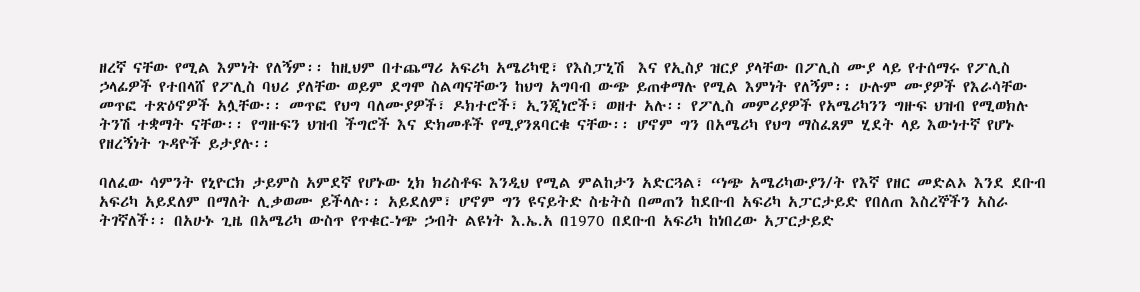ዘረኛ ናቸው የሚል እምነት የለኝም፡፡ ከዚህም በተጨማሪ አፍሪካ አሜሪካዊ፣ የእስፓኒሽ  እና የኢስያ ዝርያ ያላቸው በፖሊስ ሙያ ላይ የተሰማሩ የፖሊስ ኃላፊዎች የተበላሸ የፖሊስ ባህሪ ያለቸው ወይም ደግሞ ስልጣናቸውን ከህግ አግባብ ውጭ ይጠቀማሉ የሚል እምነት የለኝም፡፡ ሁሉም ሙያዎች የእራሳቸው መጥፎ ተጽዕኖዎች አሏቸው፡፡ መጥፎ የህግ ባለሙያዎች፣ ዶክተሮች፣ ኢንጂነሮች፣ ወዘተ አሉ፡፡ የፖሊስ መምሪያዎች የአሜሪካንን ግዙፍ ህዝብ የሚወክሉ ትንሽ ተቋማት ናቸው፡፡ የግዙፍን ህዝብ ችግሮች እና ድክመቶች የሚያንጸባርቁ ናቸው፡፡ ሆኖም ግን በአሜሪካ የህግ ማስፈጸም ሂደት ላይ እውነተኛ የሆኑ የዘረኝነት ጉዳዮች ይታያሉ፡፡

ባለፈው ሳምንት የኒዮርክ ታይምስ አምደኛ የሆኑው ኒክ ክሪስቶፍ እንዲህ የሚል ምልከታን አድርጓል፣ “ነጭ አሜሪካውያን/ት የእኛ የዘር መድልኦ እንደ ደቡብ አፍሪካ አይደለም በማለት ሊቃወሙ ይችላሉ፡፡ አይደለም፣ ሆኖም ግን ዩናይትድ ስቴትስ በመጠን ከደቡብ አፍሪካ አፓርታይድ የበለጠ እስረኞችን አስራ ትገኛለች፡፡ በአሁኑ ጊዜ በአሜሪካ ውስጥ የጥቁር-ነጭ ኃብት ልዩነት እ.ኤ.አ በ1970 በደቡብ አፍሪካ ከነበረው አፓርታይድ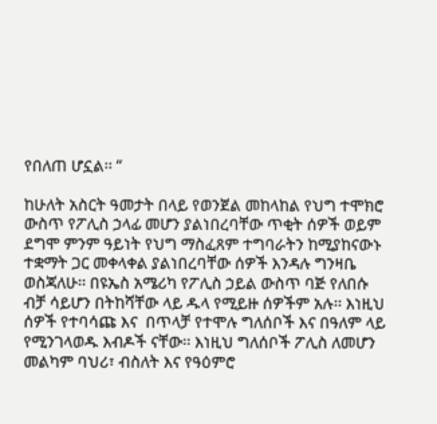የበለጠ ሆኗል፡፡ “

ከሁለት አስርት ዓመታት በላይ የወንጀል መከላከል የህግ ተሞክሮ ውስጥ የፖሊስ ኃላፊ መሆን ያልነበረባቸው ጥቂት ሰዎች ወይም ደግሞ ምንም ዓይነት የህግ ማስፈጸም ተግባራትን ከሚያከናውኑ ተቋማት ጋር መቀላቀል ያልነበረባቸው ሰዎች እንዳሉ ግንዛቤ ወስጃለሁ፡፡ በዩኤስ አሜሪካ የፖሊስ ኃይል ውስጥ ባጅ የለበሱ ብቻ ሳይሆን በትከሻቸው ላይ ዱላ የሚይዙ ሰዎችም አሉ፡፡ እነዚህ ሰዎች የተባሳጩ እና  በጥላቻ የተሞሉ ግለሰቦች እና በዓለም ላይ የሚንገላወዱ እብዶች ናቸው፡፡ እነዚህ ግለሰቦች ፖሊስ ለመሆን መልካም ባህሪ፣ ብስለት እና የዓዕምሮ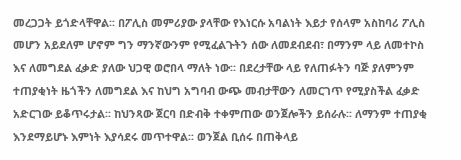መረጋጋት ይጎድላቸዋል፡፡ በፖሊስ መምሪያው ያላቸው የእነርሱ አባልነት እይታ የሰላም አስከባሪ ፖሊስ መሆን አይደለም ሆኖም ግን ማንኛውንም የሚፈልጉትን ሰው ለመደብደብ፣ በማንም ላይ ለመተኮስ እና ለመግደል ፈቃድ ያለው ህጋዊ ወሮበላ ማለት ነው፡፡ በደረታቸው ላይ የለጠፉትን ባጅ ያለምንም ተጠያቂነት ዜጎችን ለመግደል እና ከህግ አግባብ ውጭ መብታቸውን ለመርገጥ የሚያስችል ፈቃድ አድርገው ይቆጥሩታል፡፡ ከህንጻው ጀርባ በድብቅ ተቀምጠው ወንጀሎችን ይሰራሉ፡፡ ለማንም ተጠያቂ እንደማይሆኑ እምነት እያሳደሩ መጥተዋል፡፡ ወንጀል ቢሰሩ በጠቅላይ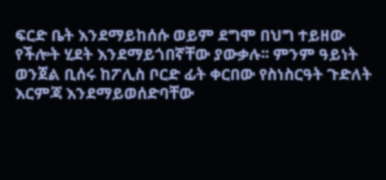ፍርድ ቤት እንደማይከሰሱ ወይም ደግሞ በህግ ተይዘው የችሎት ሂደት እንደማይጎበኛቸው ያውቃሉ፡፡ ምንም ዓይነት ወንጀል ቢሰሩ ከፖሊስ ቦርድ ፊት ቀርበው የስነስርዓት ጉድለት እርምጃ እንደማይወሰድባቸው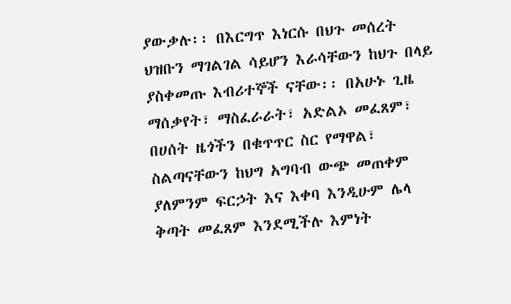ያውቃሉ፡፡ በእርግጥ እነርሱ በህጉ መሰረት ህዝቡን ማገልገል ሳይሆን እራሳቸውን ከህጉ በላይ ያስቀመጡ እብሪተኞች ናቸው፡፡ በአሁኑ ጊዜ ማሰቃየት፣ ማስፈራራት፣ አድልኦ መፈጸም፣ በሀሰት ዜጎችን በቁጥጥር ስር የማዋል፣ ስልጣናቸውን ከህግ አግባብ ውጭ መጠቀም ያለምንም ፍርኃት እና እቀባ እንዲሁም ሌላ ቅጣት መፈጸም እንደሚችሉ እምነት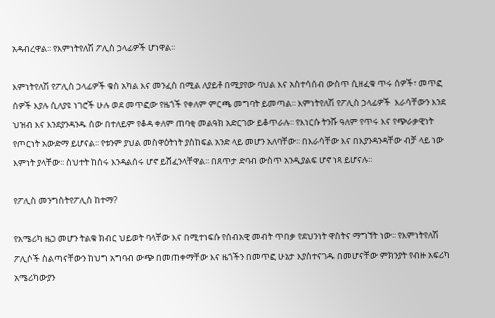አዳብረዋል፡፡ የእምነትየለሽ ፖሊስ ኃላፊዎች ሆነዋል፡፡

እምነትየለሽ የፖሊስ ኃላፊዎች ቁስ አካል እና መንፈስ በሚል ለያይቶ በሚያየው ባህል እና አስተሳሰብ ውስጥ ሲዘፈቁ ጥሩ ሰዎች፣ መጥፎ ሰዎች እያሉ ሲለያዩ ነገሮች ሁሉ ወደ መጥፎው የዜጎች የቀለም ምርጫ መግባት ይመጣል፡፡ እምነትየለሽ የፖሊስ ኃላፊዎች  እራሳቸውን እንደ ህዝብ እና እንደያንዳንዱ ሰው በተለይም የቆዳ ቀለም ጠባቂ መልዓክ አድርገው ይቆጥራሉ፡፡ የእነርሱ ትንሹ ዓለም የጥሩ እና የጭራቃዊነት የጦርነት አውድማ ይሆናል፡፡ የቱንም ያህል መስዋዕትነት ያስከፍል አንድ ላይ መሆን አለባቸው፡፡ በእራሳቸው እና በእያንዳንዳቸው ብቻ ላይ ነው እምነት ያላቸው፡፡ ስህተት ከሰሩ እንዳልሰሩ ሆኖ ይሸፈንላቸዋል፡፡ በጸጥታ ድባብ ውስጥ አንዲያልፍ ሆኖ ነጻ ይሆናሉ፡፡

የፖሊስ መንግስትየፖሊስ ከተማ?

የአሜሪካ ዜጋ መሆን ትልቁ ክብር ህይወት ባላቸው እና በሚተነፍሱ የሰብአዊ መብት ጥበቃ የደህንነት ዋስትና ማግኘት ነው፡፡ የእምነትየለሽ ፖሊሶች ስልጣናቸውን ከህግ አግባብ ውጭ በመጠቀማቸው እና ዜጎችን በመጥፎ ሁኔታ እያስተናገዱ በመሆናቸው ምክንያት የብዙ አፍሪካ አሜሪካውያን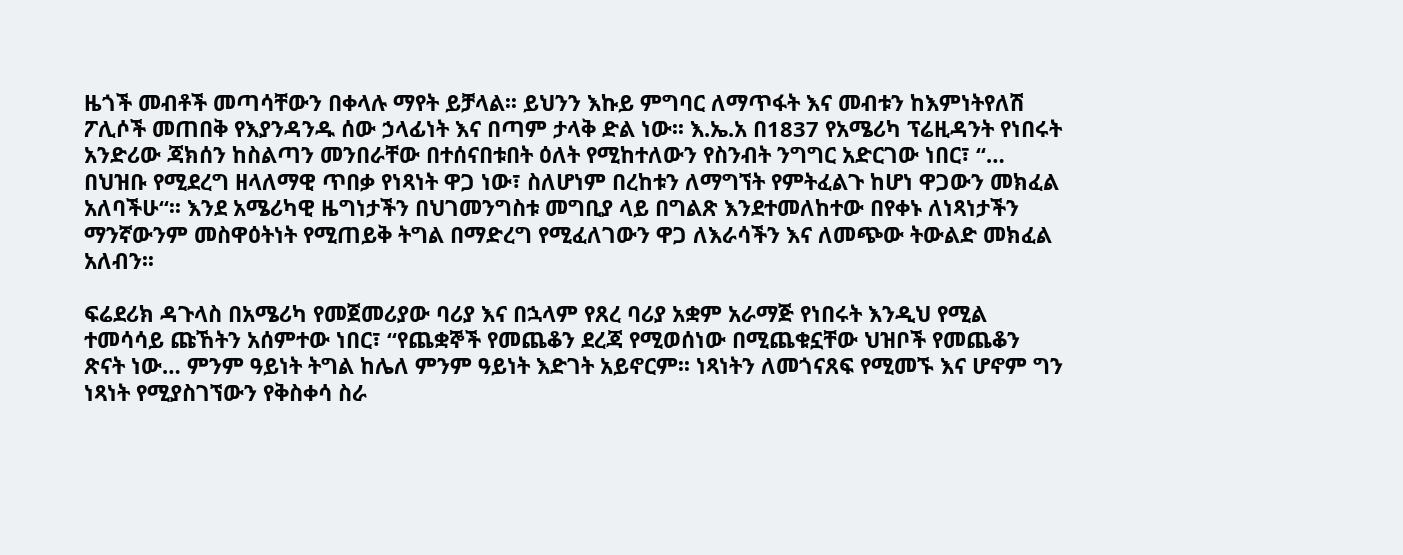ዜጎች መብቶች መጣሳቸውን በቀላሉ ማየት ይቻላል፡፡ ይህንን እኩይ ምግባር ለማጥፋት እና መብቱን ከእምነትየለሽ ፖሊሶች መጠበቅ የእያንዳንዱ ሰው ኃላፊነት እና በጣም ታላቅ ድል ነው፡፡ እ.ኤ.አ በ1837 የአሜሪካ ፕሬዚዳንት የነበሩት አንድሪው ጃክሰን ከስልጣን መንበራቸው በተሰናበቱበት ዕለት የሚከተለውን የስንብት ንግግር አድርገው ነበር፣ “… በህዝቡ የሚደረግ ዘላለማዊ ጥበቃ የነጻነት ዋጋ ነው፣ ስለሆነም በረከቱን ለማግኘት የምትፈልጉ ከሆነ ዋጋውን መክፈል አለባችሁ“፡፡ እንደ አሜሪካዊ ዜግነታችን በህገመንግስቱ መግቢያ ላይ በግልጽ እንደተመለከተው በየቀኑ ለነጻነታችን ማንኛውንም መስዋዕትነት የሚጠይቅ ትግል በማድረግ የሚፈለገውን ዋጋ ለእራሳችን እና ለመጭው ትውልድ መክፈል አለብን፡፡

ፍሬደሪክ ዳጉላስ በአሜሪካ የመጀመሪያው ባሪያ እና በኋላም የጸረ ባሪያ አቋም አራማጅ የነበሩት እንዲህ የሚል ተመሳሳይ ጩኸትን አሰምተው ነበር፣ “የጨቋኞች የመጨቆን ደረጃ የሚወሰነው በሚጨቁኗቸው ህዝቦች የመጨቆን ጽናት ነው… ምንም ዓይነት ትግል ከሌለ ምንም ዓይነት እድገት አይኖርም፡፡ ነጻነትን ለመጎናጸፍ የሚመኙ እና ሆኖም ግን ነጻነት የሚያስገኘውን የቅስቀሳ ስራ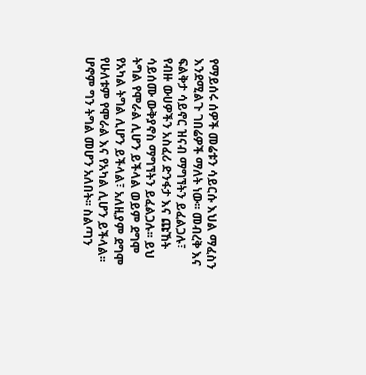የማይሰሩ ሰዎች መሬቱን ሳይርሱ እህል ማፈስን እንደሚልጉ ገበሬዎች ማለት ነው፡፡ መብረቅ እና ፍልቅታ ሳይኖር ዝናብ ማግኘትን ይፈልጋሉ፣ የብዙ ውሀዎችን አስፈሪ ድንፋታ እና ጩኸት ሳይሰሙ ውቅያኖስ ማግኘትን ይፈልጋሉ፡፡ ይህ ትግል የሞራል ሊሆን ይችላል ወይም ደግሞ የአካል ትግል ሊሆን ይችላል፣ አለዚያም ደግሞ የሁለቱም የሞራል እና የአካል ሊሆን ይችላል፡፡ ሆኖም ግን ትግል መሆን አለበት፡፡ ስልጣን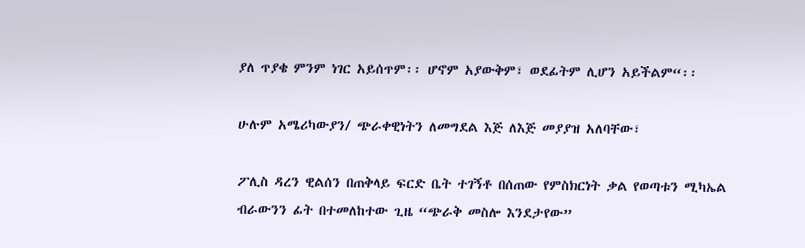ያለ ጥያቄ ምንም ነገር አይሰጥም፡፡ ሆኖም አያውቅም፣ ወደፊትም ሊሆን አይችልም“፡፡

ሁሉም አሜሪካውያን/ ጭራቀዊነትን ለመግደል እጅ ለእጅ መያያዝ አለባቸው፣

ፖሊስ ዳረን ዊልሰን በጠቅላይ ፍርድ ቤት ተገኝቶ በሰጠው የምስክርነት ቃል የወጣቱን ሚካኤል ብራውንን ፊት በተመለከተው ጊዜ “ጭራቅ መስሎ እንደታየው”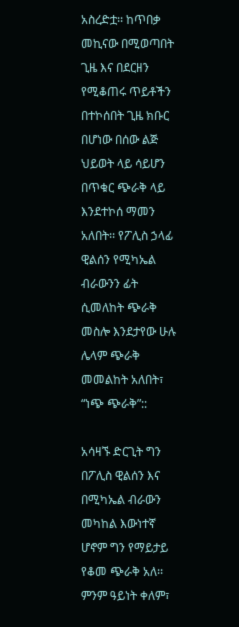አስረድቷ፡፡ ከጥበቃ መኪናው በሚወጣበት ጊዜ እና በደርዘን የሚቆጠሩ ጥይቶችን በተኮሰበት ጊዜ ክቡር በሆነው በሰው ልጅ ህይወት ላይ ሳይሆን በጥቁር ጭራቅ ላይ እንደተኮሰ ማመን አለበት፡፡ የፖሊስ ኃላፊ ዊልሰን የሚካኤል ብራውንን ፊት ሲመለከት ጭራቅ መስሎ እንደታየው ሁሉ ሌላም ጭራቅ መመልከት አለበት፣ “ነጭ ጭራቅ”::

አሳዛኙ ድርጊት ግን በፖሊስ ዊልሰን እና በሚካኤል ብራውን መካከል እውነተኛ ሆኖም ግን የማይታይ የቆመ ጭራቅ አለ፡፡ ምንም ዓይነት ቀለም፣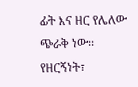ፊት እና ዘር የሌለው ጭራቅ ነው፡፡ የዘርኝነት፣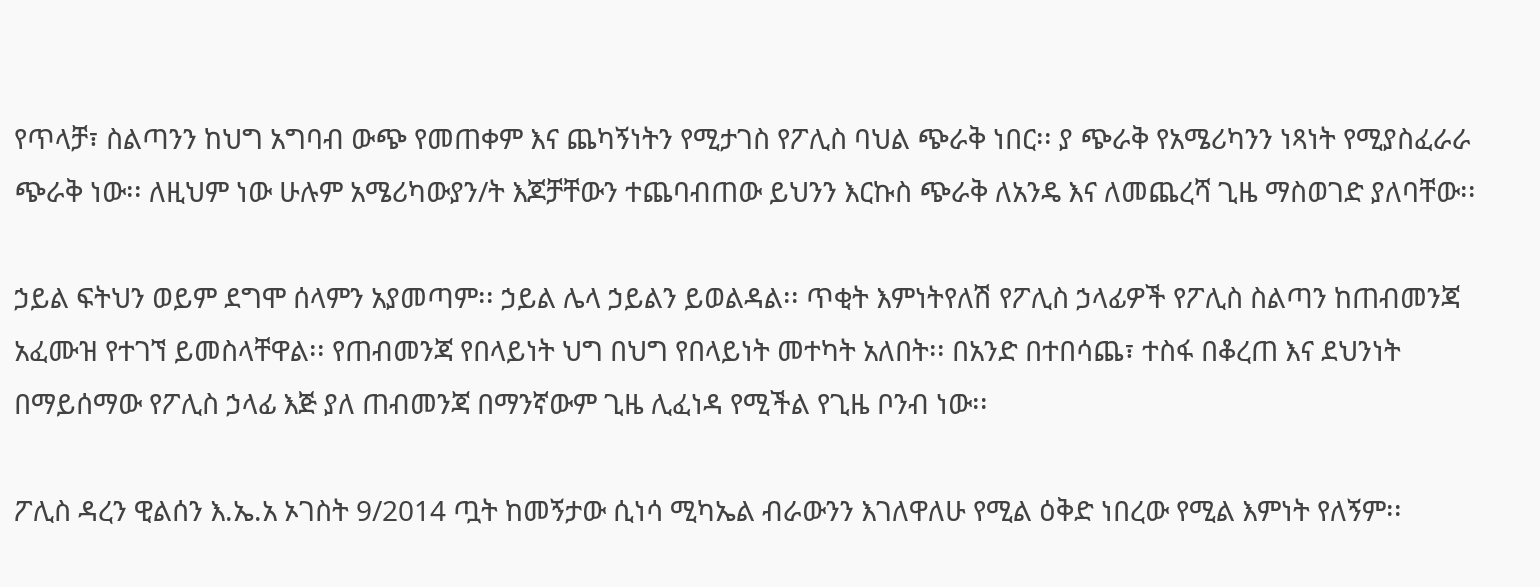የጥላቻ፣ ስልጣንን ከህግ አግባብ ውጭ የመጠቀም እና ጨካኝነትን የሚታገስ የፖሊስ ባህል ጭራቅ ነበር፡፡ ያ ጭራቅ የአሜሪካንን ነጻነት የሚያስፈራራ ጭራቅ ነው፡፡ ለዚህም ነው ሁሉም አሜሪካውያን/ት እጆቻቸውን ተጨባብጠው ይህንን እርኩስ ጭራቅ ለአንዴ እና ለመጨረሻ ጊዜ ማስወገድ ያለባቸው፡፡

ኃይል ፍትህን ወይም ደግሞ ሰላምን አያመጣም፡፡ ኃይል ሌላ ኃይልን ይወልዳል፡፡ ጥቂት እምነትየለሽ የፖሊስ ኃላፊዎች የፖሊስ ስልጣን ከጠብመንጃ አፈሙዝ የተገኘ ይመስላቸዋል፡፡ የጠብመንጃ የበላይነት ህግ በህግ የበላይነት መተካት አለበት፡፡ በአንድ በተበሳጨ፣ ተስፋ በቆረጠ እና ደህንነት በማይሰማው የፖሊስ ኃላፊ እጅ ያለ ጠብመንጃ በማንኛውም ጊዜ ሊፈነዳ የሚችል የጊዜ ቦንብ ነው፡፡

ፖሊስ ዳረን ዊልሰን እ.ኤ.አ ኦገስት 9/2014 ጧት ከመኝታው ሲነሳ ሚካኤል ብራውንን እገለዋለሁ የሚል ዕቅድ ነበረው የሚል እምነት የለኝም፡፡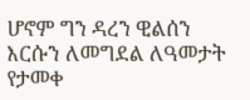ሆኖም ግን ዳረን ዊልሰን እርሱን ለመግደል ለዓመታት የታመቀ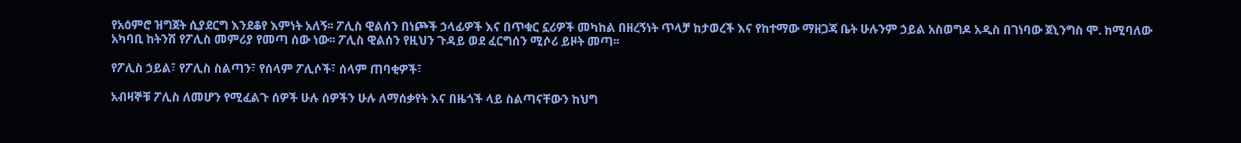የአዕምሮ ዝግጀት ሲያደርግ እንደቆየ እምነት አለኝ፡፡ ፖሊስ ዊልሰን በነጮች ኃላፊዎች እና በጥቁር ኗሪዎች መካከል በዘረኝነት ጥላቻ ከታወረች እና የከተማው ማዘጋጃ ቤት ሁሉንም ኃይል አስወግዶ አዲስ በገነባው ጀኒንግስ ሞ. ከሚባለው አካባቢ ከትንሽ የፖሊስ መምሪያ የመጣ ሰው ነው፡፡ ፖሊስ ዊልሰን የዚህን ጉዳይ ወደ ፈርግሰን ሚሶሪ ይዞት መጣ፡፡

የፖሊስ ኃይል፣ የፖሊስ ስልጣን፣ የሰላም ፖሊሶች፣ ሰላም ጠባቂዎች፣

አብዛኞቹ ፖሊስ ለመሆን የሚፈልጉ ሰዎች ሁሉ ሰዎችን ሁሉ ለማሰቃየት እና በዜጎች ላይ ስልጣናቸውን ከህግ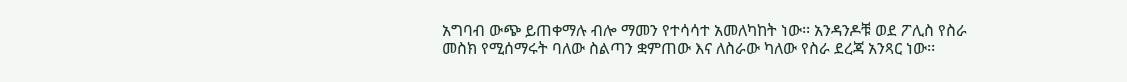አግባብ ውጭ ይጠቀማሉ ብሎ ማመን የተሳሳተ አመለካከት ነው፡፡ አንዳንዶቹ ወደ ፖሊስ የስራ መስክ የሚሰማሩት ባለው ስልጣን ቋምጠው እና ለስራው ካለው የስራ ደረጃ አንጻር ነው፡፡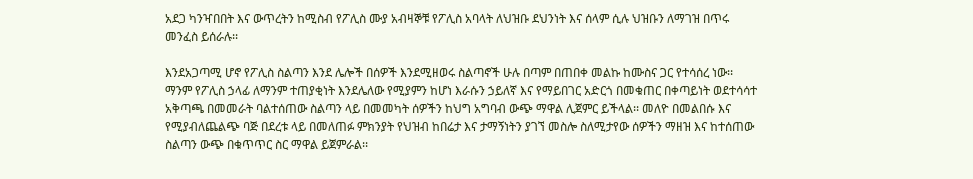አደጋ ካንዣበበት እና ውጥረትን ከሚስብ የፖሊስ ሙያ አብዛኞቹ የፖሊስ አባላት ለህዝቡ ደህንነት እና ሰላም ሲሉ ህዝቡን ለማገዝ በጥሩ መንፈስ ይሰራሉ፡፡

እንደአጋጣሚ ሆኖ የፖሊስ ስልጣን እንደ ሌሎች በሰዎች እንደሚዘወሩ ስልጣኖች ሁሉ በጣም በጠበቀ መልኩ ከሙስና ጋር የተሳሰረ ነው፡፡ ማንም የፖሊስ ኃላፊ ለማንም ተጠያቂነት እንደሌለው የሚያምን ከሆነ እራሱን ኃይለኛ እና የማይበገር አድርጎ በመቁጠር በቀጣይነት ወደተሳሳተ አቅጣጫ በመመራት ባልተሰጠው ስልጣን ላይ በመመካት ሰዎችን ከህግ አግባብ ውጭ ማዋል ሊጀምር ይችላል፡፡ መለዮ በመልበሱ እና የሚያብለጨልጭ ባጅ በደረቱ ላይ በመለጠፉ ምክንያት የህዝብ ከበሬታ እና ታማኝነትን ያገኘ መስሎ ስለሚታየው ሰዎችን ማዘዝ እና ከተሰጠው ስልጣን ውጭ በቁጥጥር ስር ማዋል ይጀምራል፡፡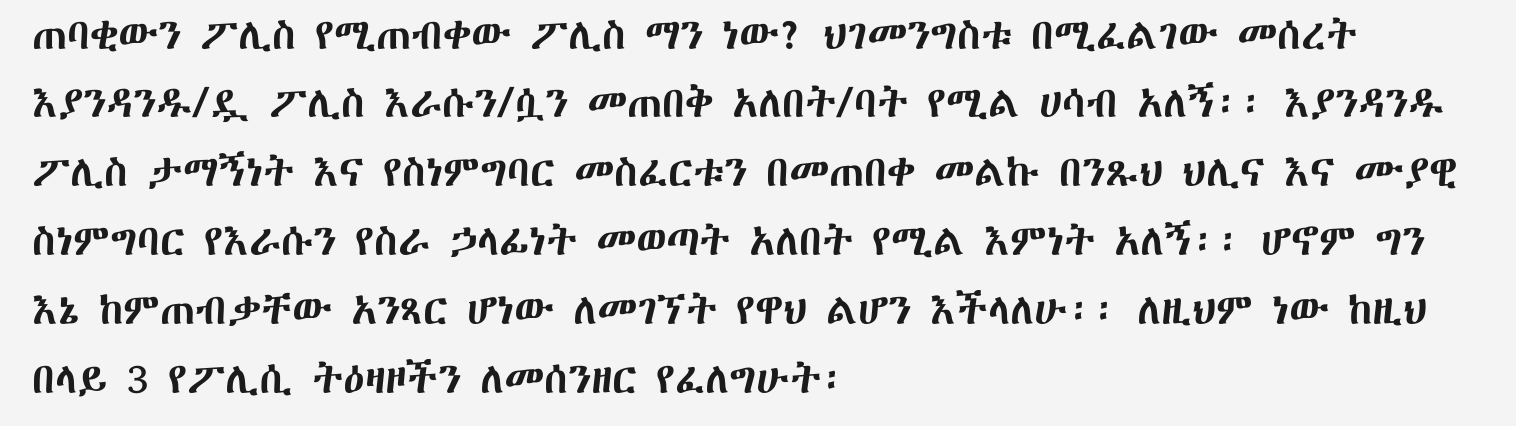ጠባቂውን ፖሊስ የሚጠብቀው ፖሊስ ማን ነው? ህገመንግስቱ በሚፈልገው መሰረት እያንዳንዱ/ዷ ፖሊስ እራሱን/ሷን መጠበቅ አለበት/ባት የሚል ሀሳብ አለኝ፡፡ እያንዳንዱ ፖሊስ ታማኝነት እና የስነምግባር መስፈርቱን በመጠበቀ መልኩ በንጹህ ህሊና እና ሙያዊ ስነምግባር የእራሱን የስራ ኃላፊነት መወጣት አለበት የሚል እምነት አለኝ፡፡ ሆኖም ግን እኔ ከምጠብቃቸው አንጻር ሆነው ለመገኘት የዋህ ልሆን እችላለሁ፡፡ ለዚህም ነው ከዚህ በላይ 3 የፖሊሲ ትዕዛዞችን ለመሰንዘር የፈለግሁት፡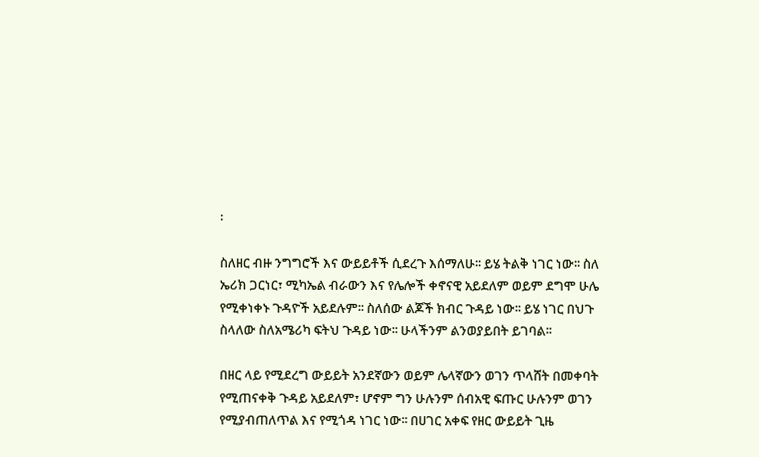፡

ስለዘር ብዙ ንግግሮች እና ውይይቶች ሲደረጉ እሰማለሁ፡፡ ይሄ ትልቅ ነገር ነው፡፡ ስለ ኤሪክ ጋርነር፣ ሚካኤል ብራውን እና የሌሎች ቀኖናዊ አይደለም ወይም ደግሞ ሁሌ የሚቀነቀኑ ጉዳዮች አይደሉም፡፡ ስለሰው ልጆች ክብር ጉዳይ ነው፡፡ ይሄ ነገር በህጉ ስላለው ስለአሜሪካ ፍትህ ጉዳይ ነው፡፡ ሁላችንም ልንወያይበት ይገባል፡፡

በዘር ላይ የሚደረግ ውይይት አንደኛውን ወይም ሌላኛውን ወገን ጥላሸት በመቀባት የሚጠናቀቅ ጉዳይ አይደለም፣ ሆኖም ግን ሁሉንም ሰብአዊ ፍጡር ሁሉንም ወገን የሚያብጠለጥል እና የሚጎዳ ነገር ነው፡፡ በሀገር አቀፍ የዘር ውይይት ጊዜ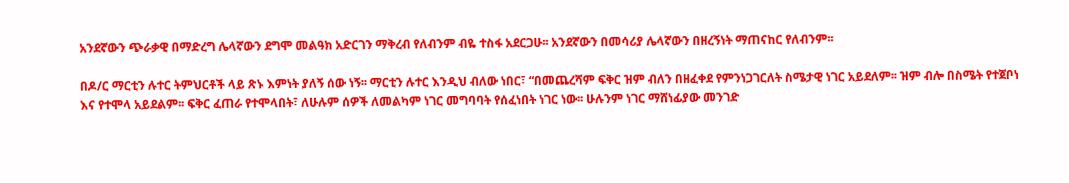አንደኛውን ጭራቃዊ በማድረግ ሌላኛውን ደግሞ መልዓክ አድርገን ማቅረብ የለብንም ብዬ ተስፋ አደርጋሁ፡፡ አንደኛውን በመሳሪያ ሌላኛውን በዘረኝነት ማጠናከር የለብንም፡፡

በዶ/ር ማርቲን ሉተር ትምህርቶች ላይ ጽኑ እምነት ያለኝ ሰው ነኝ፡፡ ማርቲን ሉተር እንዲህ ብለው ነበር፣ “በመጨረሻም ፍቅር ዝም ብለን በዘፈቀደ የምንነጋገርለት ስሜታዊ ነገር አይደለም፡፡ ዝም ብሎ በስሜት የተጀቦነ እና የተሞላ አይደልም፡፡ ፍቅር ፈጠራ የተሞላበት፣ ለሁሉም ሰዎች ለመልካም ነገር መግባባት የሰፈነበት ነገር ነው፡፡ ሁሉንም ነገር ማሸነፊያው መንገድ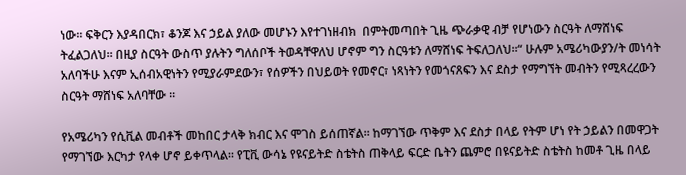ነው፡፡ ፍቅርን እያዳበርክ፣ ቆንጆ እና ኃይል ያለው መሆኑን እየተገነዘብክ  በምትመጣበት ጊዜ ጭራቃዊ ብቻ የሆነውን ስርዓት ለማሸነፍ ትፈልጋለህ፡፡ በዚያ ስርዓት ውስጥ ያሉትን ግለሰቦች ትወዳቸዋለህ ሆኖም ግን ስርዓቱን ለማሸነፍ ትፍለጋለህ፡፡“ ሁሉም አሜሪካውያን/ት መነሳት አለባችሁ እናም ኢሰብአዊነትን የሚያራምደውን፣ የሰዎችን በህይወት የመኖር፣ ነጻነትን የመጎናጸፍን እና ደስታ የማግኘት መብትን የሚጻረረውን ስርዓት ማሸነፍ አለባቸው ፡፡

የአሜሪካን የሲቪል መብቶች መከበር ታላቅ ክብር እና ሞገስ ይሰጠኛል፡፡ ከማገኘው ጥቅም እና ደስታ በላይ የትም ሆነ የት ኃይልን በመዋጋት የማገኘው እርካታ የላቀ ሆኖ ይቀጥላል፡፡ የፒቪ ውሳኔ የዩናይትድ ስቴትስ ጠቅላይ ፍርድ ቤትን ጨምሮ በዩናይትድ ስቴትስ ከመቶ ጊዜ በላይ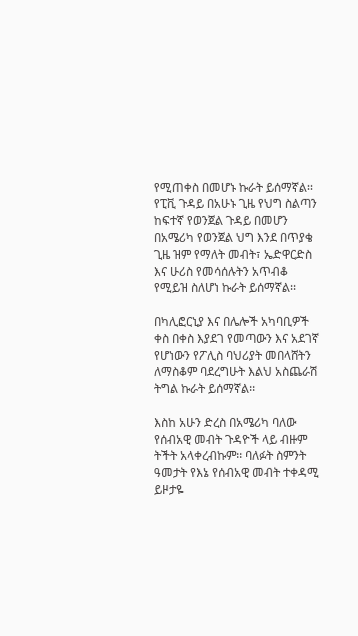የሚጠቀስ በመሆኑ ኩራት ይሰማኛል፡፡ የፒቪ ጉዳይ በአሁኑ ጊዜ የህግ ስልጣን ከፍተኛ የወንጀል ጉዳይ በመሆን በአሜሪካ የወንጀል ህግ እንደ በጥያቄ ጊዜ ዝም የማለት መብት፣ ኤድዋርድስ እና ሁሪስ የመሳሰሉትን አጥብቆ የሚይዝ ስለሆነ ኩራት ይሰማኛል፡፡

በካሊፎርኒያ እና በሌሎች አካባቢዎች ቀስ በቀስ እያደገ የመጣውን እና አደገኛ የሆነውን የፖሊስ ባህሪያት መበላሸትን ለማስቆም ባደረግሁት እልህ አስጨራሽ ትግል ኩራት ይሰማኛል፡፡

እስከ አሁን ድረስ በአሜሪካ ባለው የሰብአዊ መብት ጉዳዮች ላይ ብዙም ትችት አላቀረብኩም፡፡ ባለፉት ስምንት ዓመታት የእኔ የሰብአዊ መብት ተቀዳሚ ይዞታዬ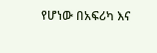የሆነው በአፍሪካ እና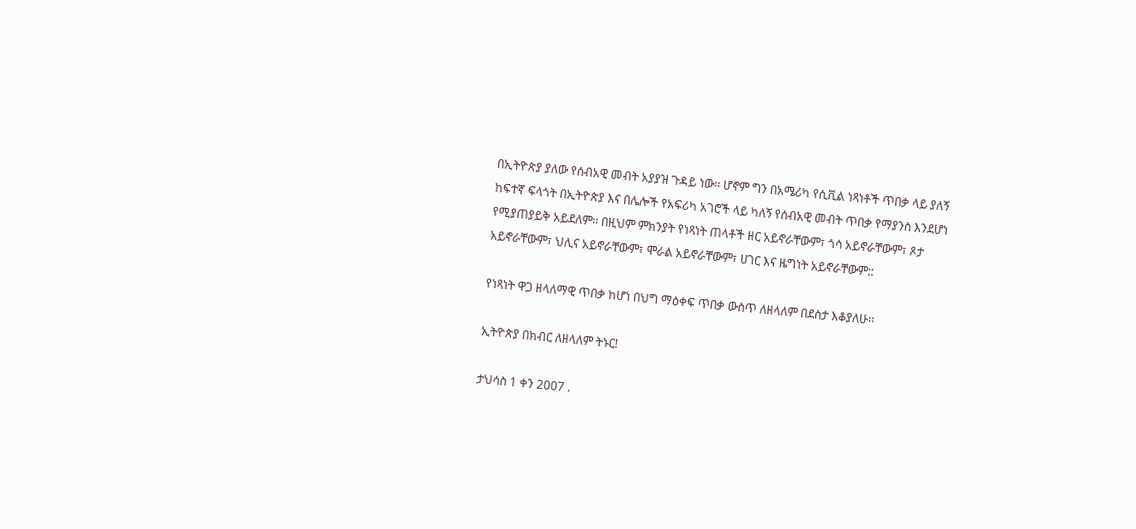በኢትዮጵያ ያለው የሰብአዊ መብት አያያዝ ጉዳይ ነው፡፡ ሆኖም ግን በአሜሪካ የሲቪል ነጻነቶች ጥበቃ ላይ ያለኝ ከፍተኛ ፍላጎት በኢትዮጵያ እና በሌሎች የአፍሪካ አገሮች ላይ ካለኝ የሰብአዊ መብት ጥበቃ የማያንስ እንደሆነ የሚያጠያይቅ አይደለም፡፡ በዚህም ምክንያት የነጻነት ጠላቶች ዘር አይኖራቸውም፣ ጎሳ አይኖራቸውም፣ ጾታ አይኖራቸውም፣ ህሊና አይኖራቸውም፣ ሞራል አይኖራቸውም፣ ሀገር እና ዜግነት አይኖራቸውም::

የነጻነት ዋጋ ዘላለማዊ ጥበቃ ከሆነ በህግ ማዕቀፍ ጥበቃ ውስጥ ለዘላለም በደስታ እቆያለሁ፡፡

ኢትዮጵያ በክብር ለዘላለም ትኑር!

ታህሳስ 1 ቀን 2007 .